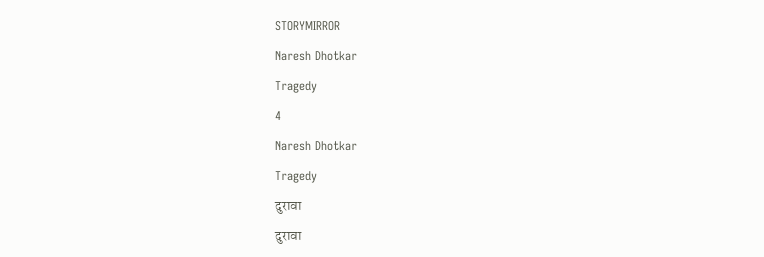STORYMIRROR

Naresh Dhotkar

Tragedy

4

Naresh Dhotkar

Tragedy

दुरावा

दुरावा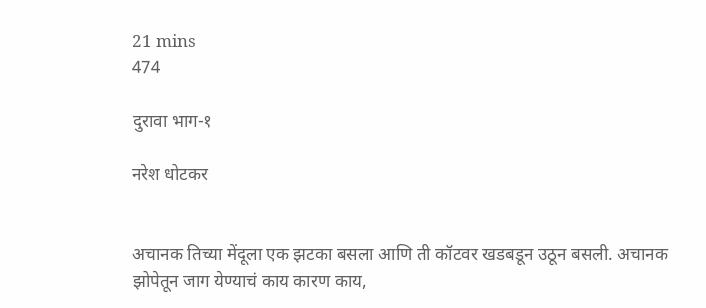21 mins
474

दुरावा भाग-१

नरेश धोटकर


अचानक तिच्या मेंदूला एक झटका बसला आणि ती कॉटवर खडबडून उठून बसली. अचानक झोपेतून जाग येण्याचं काय कारण काय,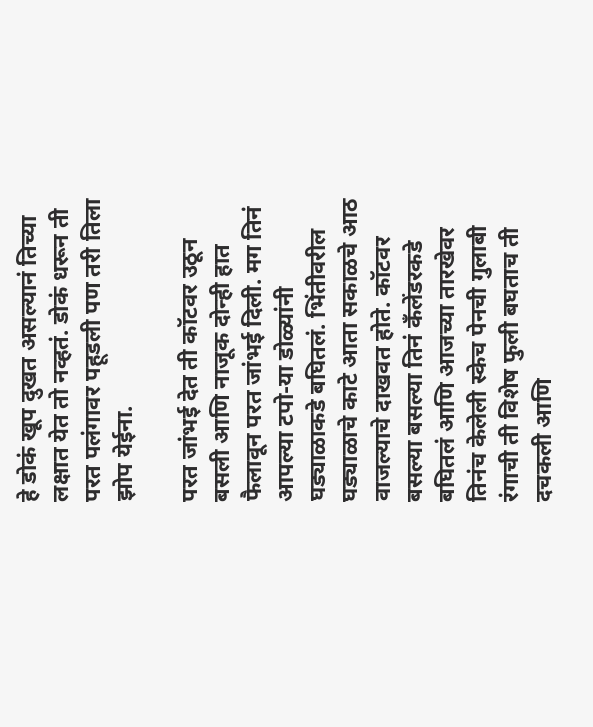हे डोकं खूप दुखत असल्यानं तिच्या लक्षात येत तो नव्हतं. डोकं धरून ती परत पलंगावर पहूडली पण तरी तिला झोप येईना.

परत जांभई देत ती कॉटवर उठून बसली आणि नाजूक दोन्ही हात फैलावून परत जांभई दिली. मग तिनं आपल्या टपो-या डोळ्यांनी घड्याळाकडे बघितलं. भिंतीवरील घड्याळाचे काटे आता सकाळचे आठ वाजल्याचे दाखवत होते. कॉटवर बसल्या बसल्या तिनं कॅंलेंडरकडे बघितलं आणि आजच्या तारखेवर तिनंच केलेली स्केच पेनची गुलाबी रंगाची ती विशेष फुली बघताच ती दचकली आणि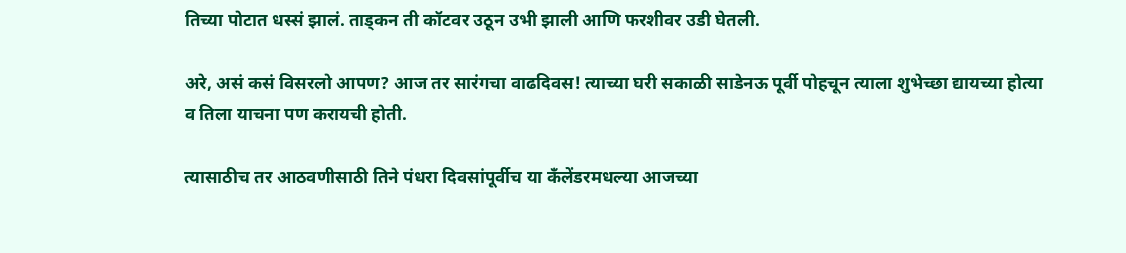तिच्या पोटात धस्सं झालं. ताड्कन ती कॉटवर उठून उभी झाली आणि फरशीवर उडी घेतली.

अरे, असं कसं विसरलो आपण? आज तर सारंगचा वाढदिवस! त्याच्या घरी सकाळी साडेनऊ पूर्वी पोहचून त्याला शुभेच्छा द्यायच्या होत्या व तिला याचना पण करायची होती.

त्यासाठीच तर आठवणीसाठी तिने पंधरा दिवसांपूर्वीच या कॅंलेंडरमधल्या आजच्या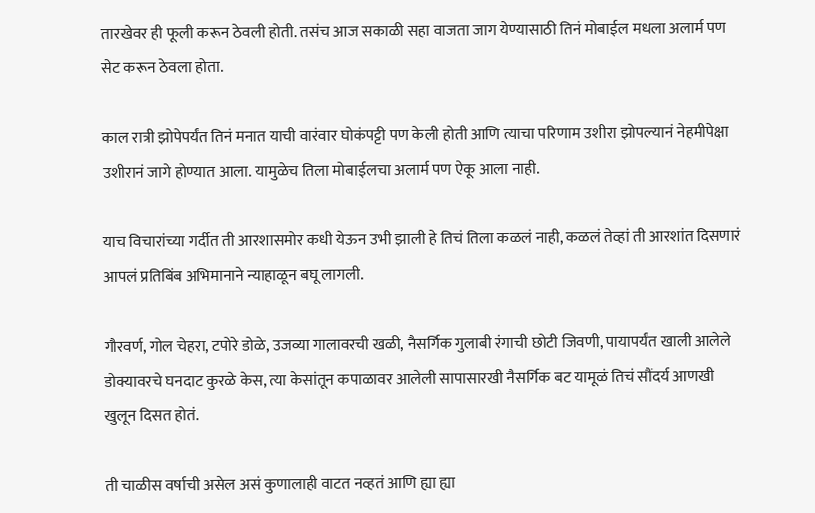तारखेवर ही फूली करून ठेवली होती. तसंच आज सकाळी सहा वाजता जाग येण्यासाठी तिनं मोबाईल मधला अलार्म पण सेट करून ठेवला होता.

काल रात्री झोपेपर्यंत तिनं मनात याची वारंवार घोकंपट्टी पण केली होती आणि त्याचा परिणाम उशीरा झोपल्यानं नेहमीपेक्षा उशीरानं जागे होण्यात आला. यामुळेच तिला मोबाईलचा अलार्म पण ऐकू आला नाही.

याच विचारांच्या गर्दीत ती आरशासमोर कधी येऊन उभी झाली हे तिचं तिला कळलं नाही, कळलं तेव्हां ती आरशांत दिसणारं आपलं प्रतिबिंब अभिमानाने न्याहाळून बघू लागली.

गौरवर्ण, गोल चेहरा, टपोरे डोळे, उजव्या गालावरची खळी, नैसर्गिक गुलाबी रंगाची छोटी जिवणी, पायापर्यंत खाली आलेले डोक्यावरचे घनदाट कुरळे केस, त्या केसांतून कपाळावर आलेली सापासारखी नैसर्गिक बट यामूळं तिचं सौंदर्य आणखी खुलून दिसत होतं.

ती चाळीस वर्षाची असेल असं कुणालाही वाटत नव्हतं आणि ह्या ह्या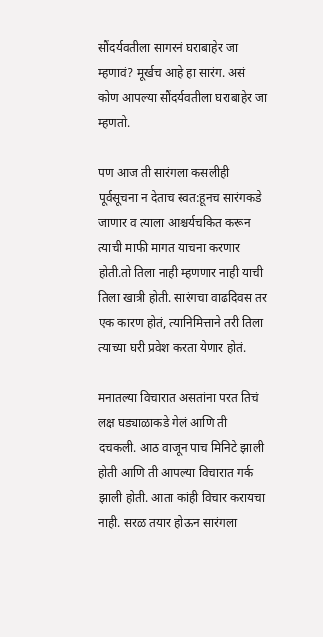सौंदर्यवतीला सागरनं घराबाहेर जा म्हणावं? मूर्खच आहे हा सारंग. असं कोण आपल्या सौंदर्यवतीला घराबाहेर जा म्हणतो.

पण आज ती सारंगला कसलीही पूर्वसूचना न देताच स्वत:हूनच सारंगकडे जाणार व त्याला आश्चर्यचकित करून त्याची माफी मागत याचना करणार होती.तो तिला नाही म्हणणार नाही याची तिला खात्री होती. सारंगचा वाढदिवस तर एक कारण होतं, त्यानिमित्ताने तरी तिला त्याच्या घरी प्रवेश करता येणार होतं.

मनातल्या विचारात असतांना परत तिचं लक्ष घड्याळाकडे गेलं आणि ती दचकली. आठ वाजून पाच मिनिटे झाली होती आणि ती आपल्या विचारात गर्क झाली होती. आता कांही विचार करायचा नाही. सरळ तयार होऊन सारंगला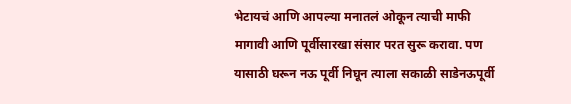भेटायचं आणि आपल्या मनातलं ओकून त्याची माफी मागावी आणि पूर्वीसारखा संसार परत सुरू करावा. पण यासाठी घरून नऊ पूर्वी निघून त्याला सकाळी साडेनऊपूर्वी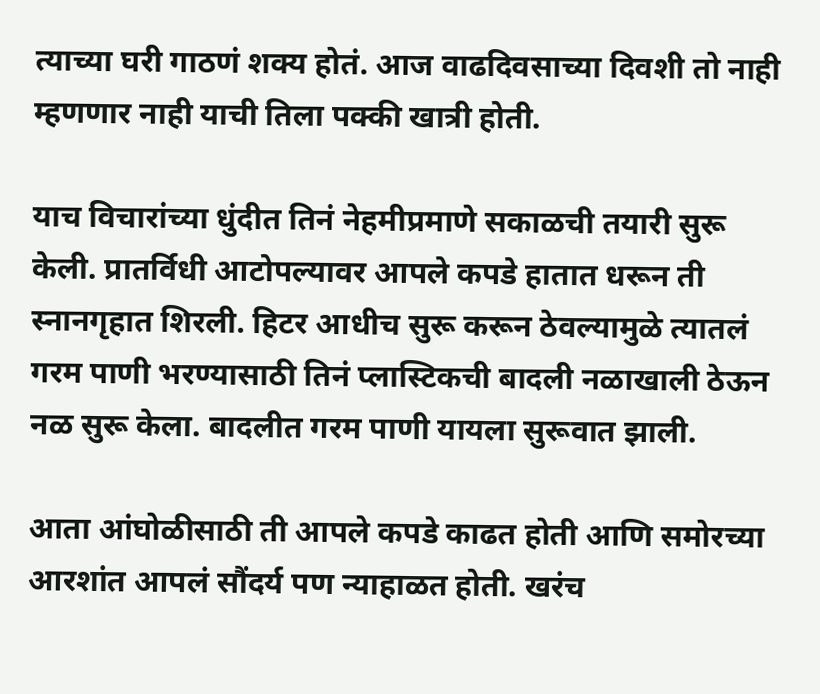त्याच्या घरी गाठणं शक्य होतं. आज वाढदिवसाच्या दिवशी तो नाही म्हणणार नाही याची तिला पक्की खात्री होती.

याच विचारांच्या धुंदीत तिनं नेहमीप्रमाणे सकाळची तयारी सुरू केली. प्रातर्विधी आटोपल्यावर आपले कपडे हातात धरून ती स्नानगृहात शिरली. हिटर आधीच सुरू करून ठेवल्यामुळे त्यातलं गरम पाणी भरण्यासाठी तिनं प्लास्टिकची बादली नळाखाली ठेऊन नळ सुरू केला. बादलीत गरम पाणी यायला सुरूवात झाली.

आता आंघोळीसाठी ती आपले कपडे काढत होती आणि समोरच्या आरशांत आपलं सौंदर्य पण न्याहाळत होती. खरंच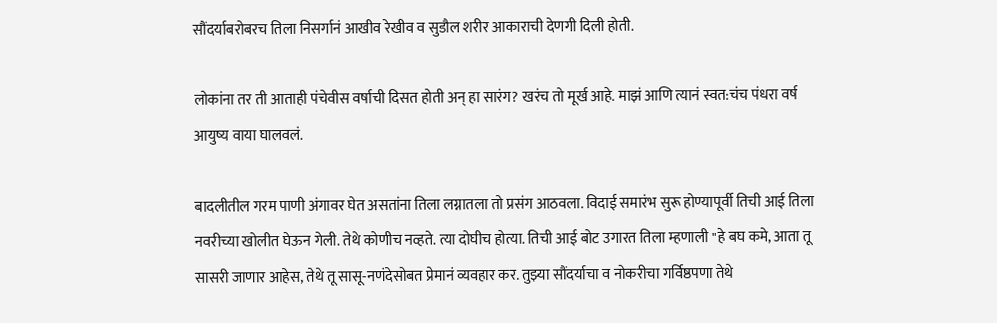सौंदर्याबरोबरच तिला निसर्गानं आखीव रेखीव व सुडौल शरीर आकाराची देणगी दिली होती.

लोकांना तर ती आताही पंचेवीस वर्षाची दिसत होती अन् हा सारंग? खरंच तो मूर्ख आहे. माझं आणि त्यानं स्वत:चंच पंधरा वर्ष आयुष्य वाया घालवलं.

बादलीतील गरम पाणी अंगावर घेत असतांना तिला लग्नातला तो प्रसंग आठवला. विदाई समारंभ सुरू होण्यापूर्वी तिची आई तिला नवरीच्या खोलीत घेऊन गेली. तेथे कोणीच नव्हते. त्या दोघीच होत्या. तिची आई बोट उगारत तिला म्हणाली "हे बघ कमे, आता तू सासरी जाणार आहेस, तेथे तू सासू-नणंदेसोबत प्रेमानं व्यवहार कर. तुझ्या सौंदर्याचा व नोकरीचा गर्विष्ठपणा तेथे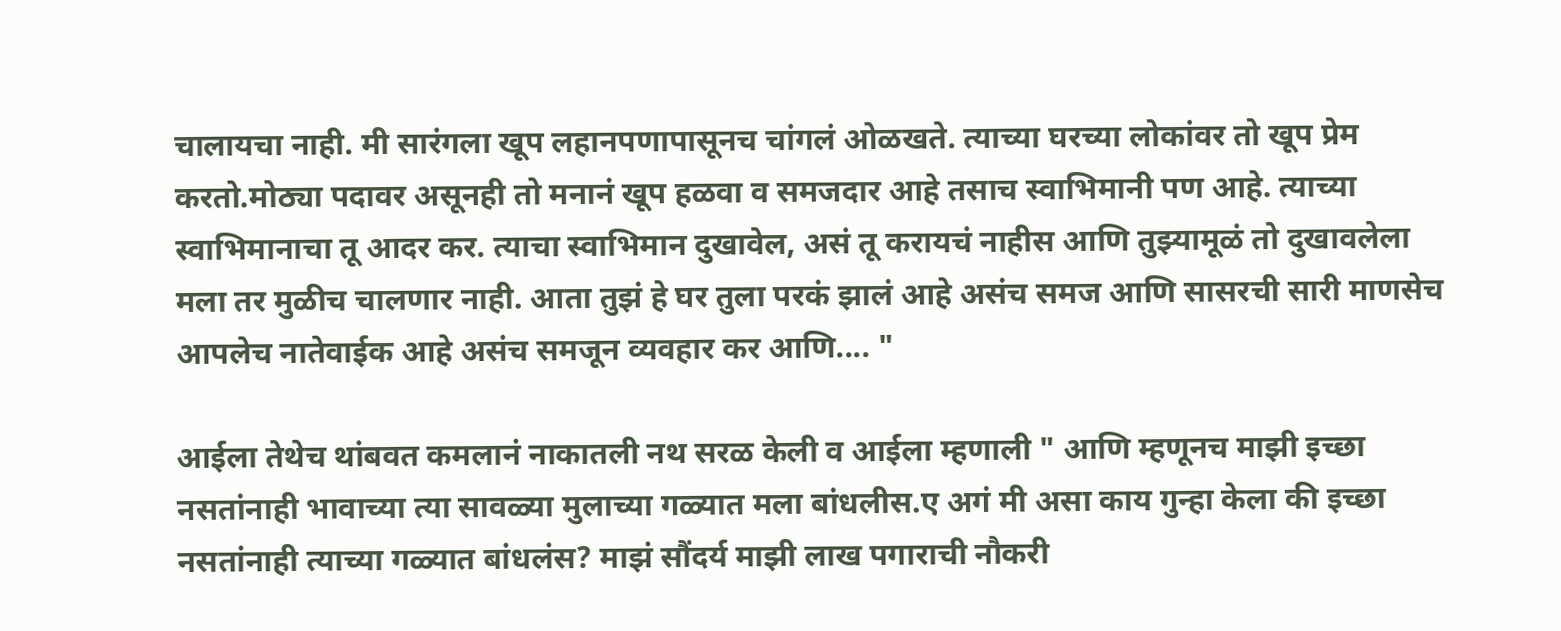चालायचा नाही. मी सारंगला खूप लहानपणापासूनच चांगलं ओळखते. त्याच्या घरच्या लोकांवर तो खूप प्रेम करतो.मोठ्या पदावर असूनही तो मनानं खूप हळवा व समजदार आहे तसाच स्वाभिमानी पण आहे. त्याच्या स्वाभिमानाचा तू आदर कर. त्याचा स्वाभिमान दुखावेल, असं तू करायचं नाहीस आणि तुझ्यामूळं तो दुखावलेला मला तर मुळीच चालणार नाही. आता तुझं हे घर तुला परकं झालं आहे असंच समज आणि सासरची सारी माणसेच आपलेच नातेवाईक आहे असंच समजून व्यवहार कर आणि.... "

आईला तेथेच थांबवत कमलानं नाकातली नथ सरळ केली व आईला म्हणाली " आणि म्हणूनच माझी इच्छा नसतांनाही भावाच्या त्या सावळ्या मुलाच्या गळ्यात मला बांधलीस.ए अगं मी असा काय गुन्हा केला की इच्छा नसतांनाही त्याच्या गळ्यात बांधलंस? माझं सौंदर्य माझी लाख पगाराची नौकरी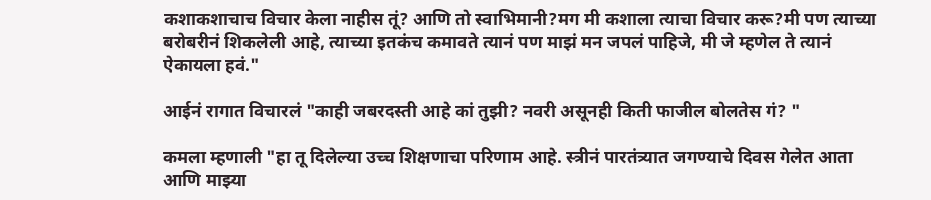कशाकशाचाच विचार केला नाहीस तूं? आणि तो स्वाभिमानी?मग मी कशाला त्याचा विचार करू?मी पण त्याच्या बरोबरीनं शिकलेली आहे, त्याच्या इतकंच कमावते त्यानं पण माझं मन जपलं पाहिजे, मी जे म्हणेल ते त्यानं ऐकायला हवं."

आईनं रागात विचारलं "काही जबरदस्ती आहे कां तुझी? नवरी असूनही किती फाजील बोलतेस गं? "

कमला म्हणाली "हा तू दिलेल्या उच्च शिक्षणाचा परिणाम आहे. स्त्रीनं पारतंत्र्यात जगण्याचे दिवस गेलेत आता आणि माझ्या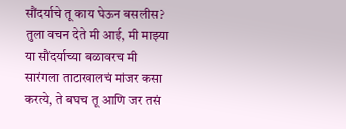सौंदर्याचे तू काय घेऊन बसलीस? तुला वचन देते मी आई, मी माझ्या या सौंदर्याच्या बळावरच मी सारंगला ताटाखालचं मांजर कसा करत्ये, ते बघच तू आणि जर तसं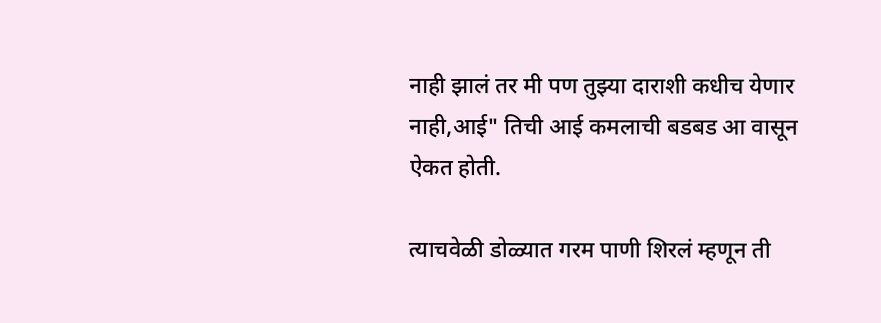नाही झालं तर मी पण तुझ्या दाराशी कधीच येणार नाही,आई" तिची आई कमलाची बडबड आ वासून ऐकत होती.

त्याचवेळी डोळ्यात गरम पाणी शिरलं म्हणून ती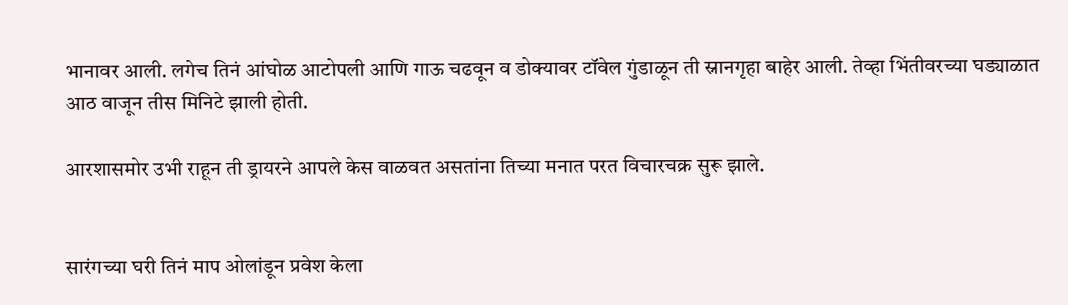भानावर आली. लगेच तिनं आंघोळ आटोपली आणि गाऊ चढवून व डोक्यावर टॉवेल गुंडाळून ती स्नानगृहा बाहेर आली. तेव्हा भिंतीवरच्या घड्याळात आठ वाजून तीस मिनिटे झाली होती.

आरशासमोर उभी राहून ती ड्रायरने आपले केस वाळवत असतांना तिच्या मनात परत विचारचक्र सुरू झाले.


सारंगच्या घरी तिनं माप ओलांडून प्रवेश केला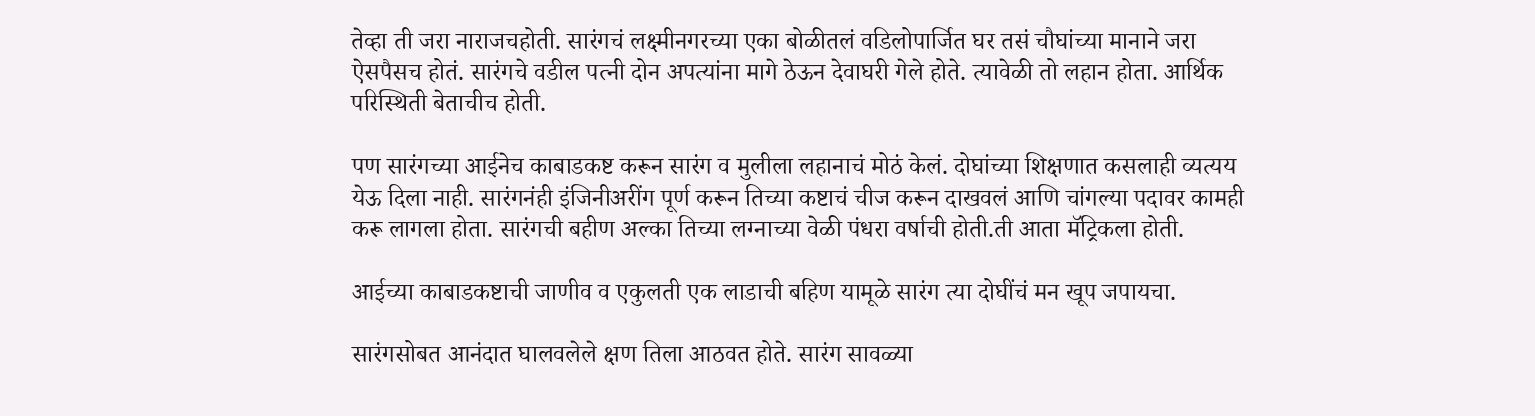तेव्हा ती जरा नाराजचहोती. सारंगचं लक्ष्मीनगरच्या एका बोळीतलं वडिलोपार्जित घर तसं चौघांच्या मानाने जरा ऐसपैसच होतं. सारंगचे वडील पत्नी दोन अपत्यांना मागे ठेऊन देवाघरी गेले होते. त्यावेळी तो लहान होता. आर्थिक परिस्थिती बेताचीच होती.

पण सारंगच्या आईनेच काबाडकष्ट करून सारंग व मुलीला लहानाचं मोठं केलं. दोघांच्या शिक्षणात कसलाही व्यत्यय येऊ दिला नाही. सारंगनंही इंजिनीअरींग पूर्ण करून तिच्या कष्टाचं चीज करून दाखवलं आणि चांगल्या पदावर कामही करू लागला होता. सारंगची बहीण अल्का तिच्या लग्नाच्या वेळी पंधरा वर्षाची होती.ती आता मॅट्रिकला होती.

आईच्या काबाडकष्टाची जाणीव व एकुलती एक लाडाची बहिण यामूळे सारंग त्या दोघींचं मन खूप जपायचा.

सारंगसोबत आनंदात घालवलेले क्षण तिला आठवत होते. सारंग सावळ्या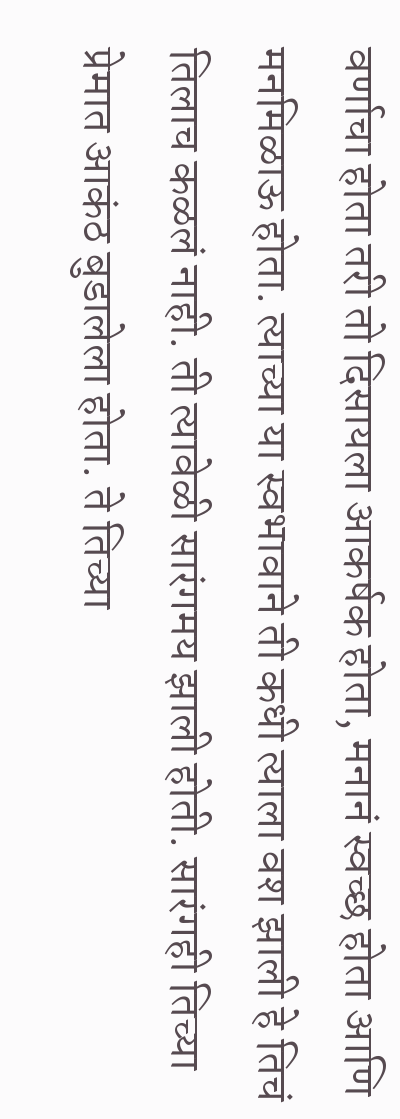वर्णाचा होता तरी तो दिसायला आकर्षक होता, मनानं स्वच्छ होता आणि मनमिळाऊ होता. त्याच्या या स्वभावाने ती कधी त्याला वश झाली हे तिचं तिलाच कळलं नाही. ती त्यावेळी सारंगमय झाली होती. सारंगही तिच्या प्रेमात आकंठ बुडालेला होता. ते तिच्या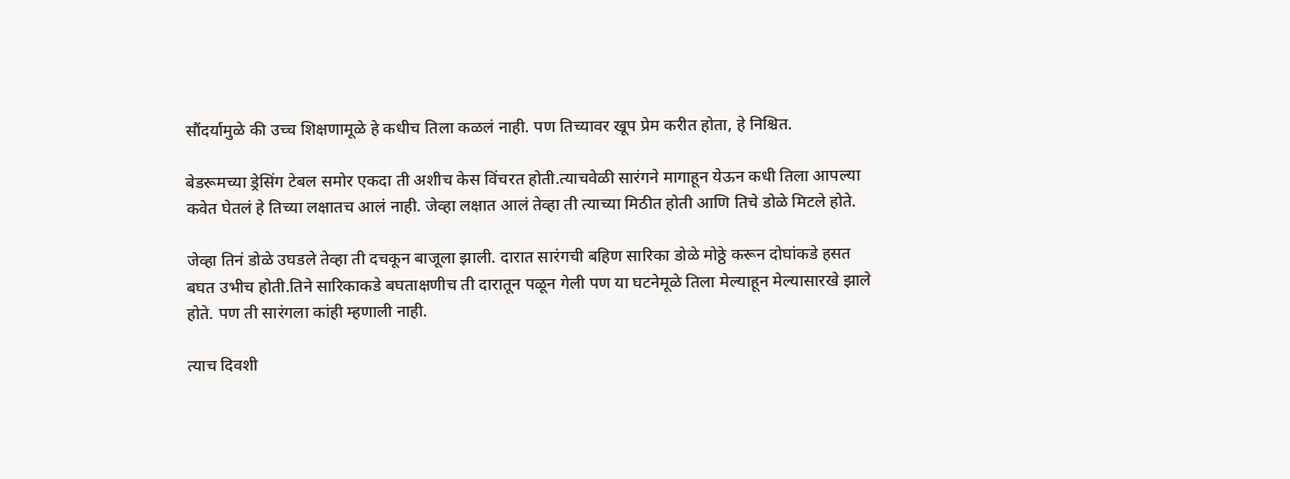सौंदर्यामुळे की उच्च शिक्षणामूळे हे कधीच तिला कळलं नाही. पण तिच्यावर खूप प्रेम करीत होता, हे निश्चित.

बेडरूमच्या ड्रेसिंग टेबल समोर एकदा ती अशीच केस विंचरत होती.त्याचवेळी सारंगने मागाहून येऊन कधी तिला आपल्या कवेत घेतलं हे तिच्या लक्षातच आलं नाही. जेव्हा लक्षात आलं तेव्हा ती त्याच्या मिठीत होती आणि तिचे डोळे मिटले होते.

जेव्हा तिनं डोळे उघडले तेव्हा ती दचकून बाजूला झाली. दारात सारंगची बहिण सारिका डोळे मोठ्ठे करून दोघांकडे हसत बघत उभीच होती.तिने सारिकाकडे बघताक्षणीच ती दारातून पळून गेली पण या घटनेमूळे तिला मेल्याहून मेल्यासारखे झाले होते. पण ती सारंगला कांही म्हणाली नाही.

त्याच दिवशी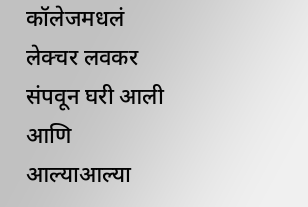कॉलेजमधलं लेक्चर लवकर संपवून घरी आली आणि आल्याआल्या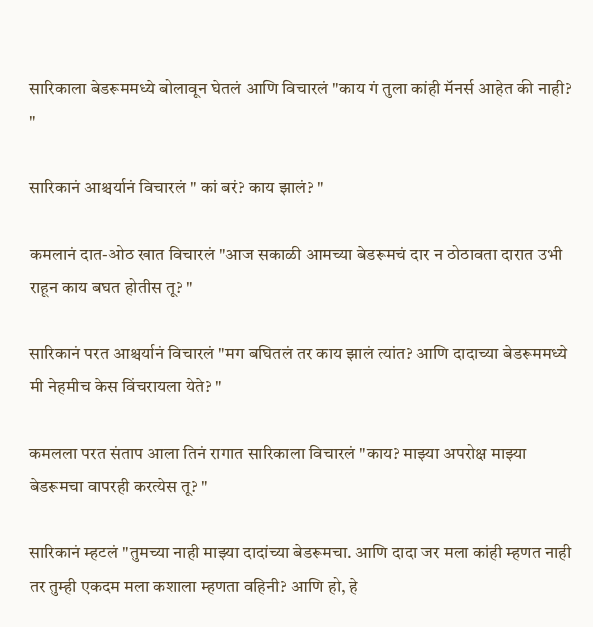सारिकाला बेडरूममध्ये बोलावून घेतलं आणि विचारलं "काय गं तुला कांही मॅनर्स आहेत की नाही? "

सारिकानं आश्चर्यानं विचारलं " कां बरं? काय झालं? "

कमलानं दात-ओठ खात विचारलं "आज सकाळी आमच्या बेडरूमचं दार न ठोठावता दारात उभी राहून काय बघत होतीस तू? "

सारिकानं परत आश्चर्यानं विचारलं "मग बघितलं तर काय झालं त्यांत? आणि दादाच्या बेडरूममध्ये मी नेहमीच केस विंचरायला येते? "

कमलला परत संताप आला तिनं रागात सारिकाला विचारलं "काय? माझ्या अपरोक्ष माझ्या बेडरूमचा वापरही करत्येस तू? "

सारिकानं म्हटलं "तुमच्या नाही माझ्या दादांच्या बेडरूमचा. आणि दादा जर मला कांही म्हणत नाही तर तुम्ही एकदम मला कशाला म्हणता वहिनी? आणि हो, हे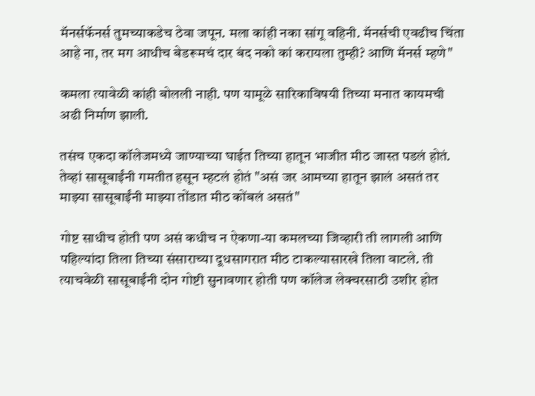मॅनर्सफॅनर्स तुमच्याकडेच ठेवा जपून. मला कांही नका सांगू वहिनी. मॅनर्सची एवढीच चिंता आहे ना, तर मग आधीच बेडरूमचं दार बंद नको कां करायला तुम्ही? आणि मॅनर्स म्हणे"

कमला त्यावेळी कांही बोलली नाही. पण यामूळे सारिकाविषयी तिच्या मनात कायमची अढी निर्माण झाली.

तसंच एकदा कॉलेजमध्ये जाण्याच्या घाईत तिच्या हातून भाजीत मीठ जास्त पडलं होतं. तेव्हां सासूबाईंनी गमतीत हसून म्हटलं होतं "असं जर आमच्या हातून झालं असतं तर माझ्या सासूबाईंनी माझ्या तोंडात मीठ कोंबलं असतं"

गोष्ट साधीच होती पण असं कधीच न ऐकणा-या कमलच्या जिव्हारी ती लागली आणि पहिल्यांदा तिला तिच्या संसाराच्या दूधसागरात मीठ टाकल्यासारखे तिला वाटले. ती त्याचवेळी सासूबाईंनी दोन गोष्टी सुनावणार होती पण कॉलेज लेक्चरसाठी उशीर होत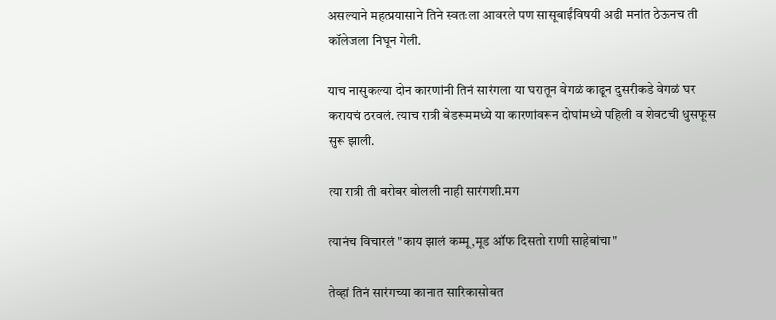असल्याने महत्प्रयासाने तिने स्वतःला आवरले पण सासूबाईंविषयी अढी मनांत ठेऊनच ती कॉलेजला निघून गेली.

याच नासुकल्या दोन कारणांनी तिनं सारंगला या घरातून वेगळं काढून दुसरीकडे वेगळं घर करायचं ठरवलं. त्याच रात्री बेडरूममध्ये या कारणांवरून दोघांमध्ये पहिली व शेवटची धुसफूस सुरू झाली.

त्या रात्री ती बरोबर बोलली नाही सारंगशी.मग

त्यानंच विचारलं "काय झालं कम्मू,मूड ऑफ दिसतो राणी साहेबांचा"

तेव्हां तिनं सारंगच्या कानात सारिकासोबत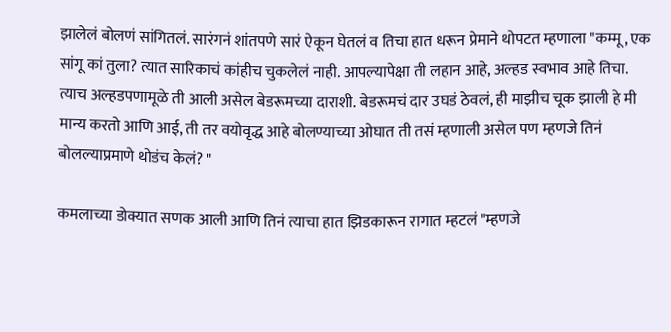झालेलं बोलणं सांगितलं. सारंगनं शांतपणे सारं ऐकून घेतलं व तिचा हात धरून प्रेमाने थोपटत म्हणाला "कम्मू, एक सांगू कां तुला? त्यात सारिकाचं कांहीच चुकलेलं नाही. आपल्यापेक्षा ती लहान आहे, अल्हड स्वभाव आहे तिचा. त्याच अल्हडपणामूळे ती आली असेल बेडरूमच्या दाराशी. बेडरूमचं दार उघडं ठेवलं, ही माझीच चूक झाली हे मी मान्य करतो आणि आई, ती तर वयोवृद्ध आहे बोलण्याच्या ओघात ती तसं म्हणाली असेल पण म्हणजे तिनं बोलल्याप्रमाणे थोडंच केलं? "

कमलाच्या डोक्यात सणक आली आणि तिनं त्याचा हात झिडकारून रागात म्हटलं "म्हणजे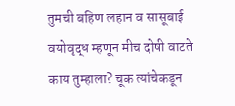तुमची बहिण लहान व सासूबाई वयोवृद्ध म्हणून मीच दोषी वाटते काय तुम्हाला? चूक त्यांचेकडून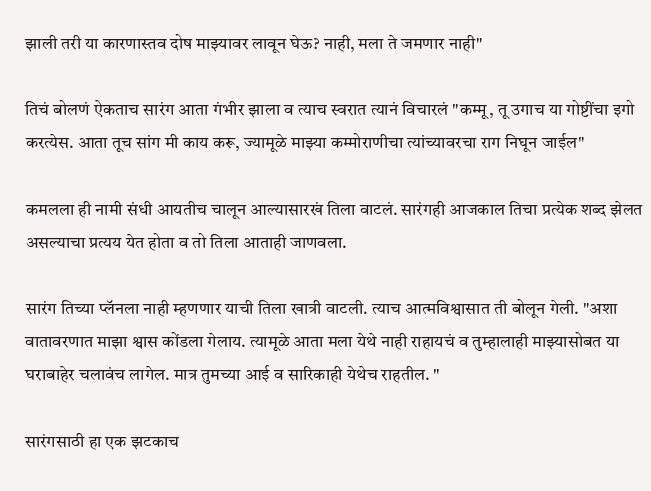झाली तरी या कारणास्तव दोष माझ्यावर लावून घेऊ? नाही, मला ते जमणार नाही"

तिचं बोलणं ऐकताच सारंग आता गंभीर झाला व त्याच स्वरात त्यानं विचारलं "कम्मू, तू उगाच या गोष्टींचा इगो करत्येस. आता तूच सांग मी काय करू, ज्यामूळे माझ्या कम्मोराणीचा त्यांच्यावरचा राग निघून जाईल"

कमलला ही नामी संधी आयतीच चालून आल्यासारखं तिला वाटलं. सारंगही आजकाल तिचा प्रत्येक शब्द झेलत असल्याचा प्रत्यय येत होता व तो तिला आताही जाणवला.

सारंग तिच्या प्लॅनला नाही म्हणणार याची तिला खात्री वाटली. त्याच आत्मविश्वासात ती बोलून गेली. "अशा वातावरणात माझा श्वास कोंडला गेलाय. त्यामूळे आता मला येथे नाही राहायचं व तुम्हालाही माझ्यासोबत या घराबाहेर चलावंच लागेल. मात्र तुमच्या आई व सारिकाही येथेच राहतील. "

सारंगसाठी हा एक झटकाच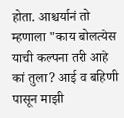होता. आश्चर्यानं तो म्हणाला "काय बोलत्येस याची कल्पना तरी आहे कां तुला? आई व बहिणी पासून माझी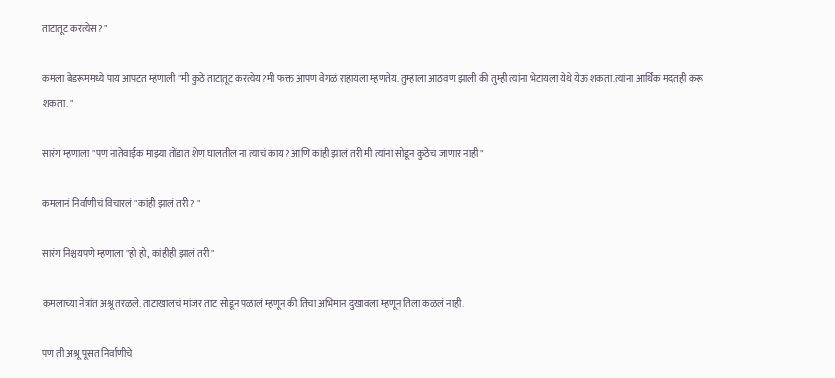ताटातूट करत्येस? "

कमला बेडरूममध्ये पाय आपटत म्हणाली "मी कुठे ताटातूट करत्येय?मी फक्त आपण वेगळं राहायला म्हणतेय. तुम्हाला आठवण झाली की तुम्ही त्यांना भेटायला येथे येऊ शकता.त्यांना आर्थिक मदतही करू शकता. "

सारंग म्हणाला "पण नातेवाईक माझ्या तोंडात शेण घालतील ना त्याचं काय? आणि कांही झालं तरी मी त्यांना सोडून कुठेच जाणार नाही"

कमलानं निर्वाणीचं विचारलं "कांही झालं तरी? "

सारंग निश्चयपणे म्हणाला "हो हो, कांहीही झालं तरी"

कमलाच्या नेत्रांत अश्रू तरळले. ताटाखालचं मांजर ताट सोडून पळालं म्हणून की तिचा अभिमान दुखावला म्हणून तिला कळलं नाही.

पण ती अश्रू पूसत निर्वाणीचे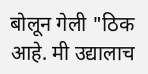बोलून गेली "ठिक आहे. मी उद्यालाच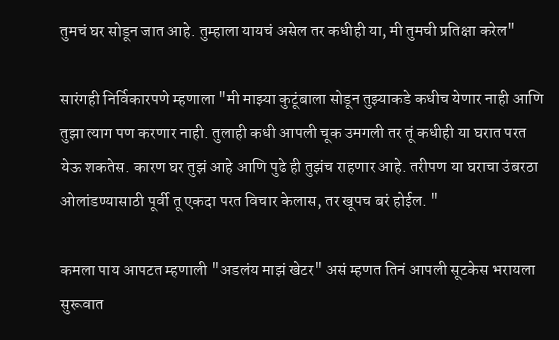तुमचं घर सोडून जात आहे. तुम्हाला यायचं असेल तर कधीही या, मी तुमची प्रतिक्षा करेल"

सारंगही निर्विकारपणे म्हणाला "मी माझ्या कुटूंबाला सोडून तुझ्याकडे कधीच येणार नाही आणि तुझा त्याग पण करणार नाही. तुलाही कधी आपली चूक उमगली तर तूं कधीही या घरात परत येऊ शकतेस. कारण घर तुझं आहे आणि पुढे ही तुझंच राहणार आहे. तरीपण या घराचा उंबरठा ओलांडण्यासाठी पूर्वी तू एकदा परत विचार केलास, तर खूपच बरं होईल. "

कमला पाय आपटत म्हणाली "अडलंय माझं खेटर" असं म्हणत तिनं आपली सूटकेस भरायला सुरूवात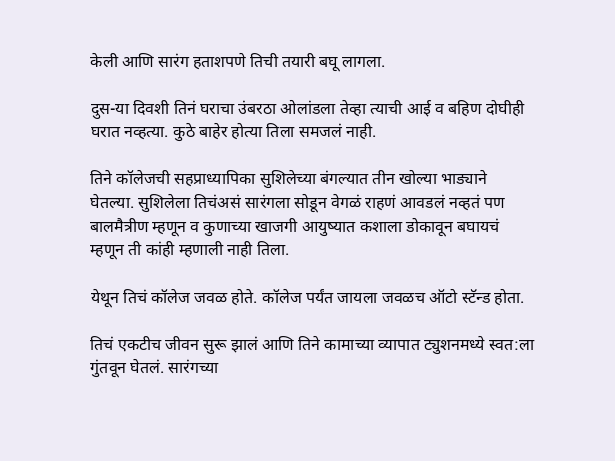केली आणि सारंग हताशपणे तिची तयारी बघू लागला.

दुस-या दिवशी तिनं घराचा उंबरठा ओलांडला तेव्हा त्याची आई व बहिण दोघीही घरात नव्हत्या. कुठे बाहेर होत्या तिला समजलं नाही.

तिने कॉलेजची सहप्राध्यापिका सुशिलेच्या बंगल्यात तीन खोल्या भाड्याने घेतल्या. सुशिलेला तिचंअसं सारंगला सोडून वेगळं राहणं आवडलं नव्हतं पण बालमैत्रीण म्हणून व कुणाच्या खाजगी आयुष्यात कशाला डोकावून बघायचं म्हणून ती कांही म्हणाली नाही तिला.

येथून तिचं कॉलेज जवळ होते. कॉलेज पर्यंत जायला जवळच ऑटो स्टॅन्ड होता.

तिचं एकटीच जीवन सुरू झालं आणि तिने कामाच्या व्यापात ट्युशनमध्ये स्वत:ला गुंतवून घेतलं. सारंगच्या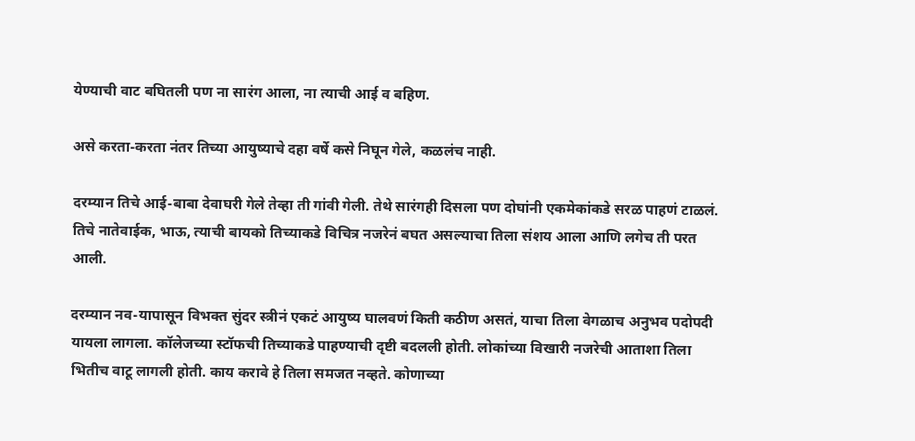येण्याची वाट बघितली पण ना सारंग आला, ना त्याची आई व बहिण.

असे करता-करता नंतर तिच्या आयुष्याचे दहा वर्षे कसे निघून गेले, कळलंच नाही.

दरम्यान तिचे आई-बाबा देवाघरी गेले तेव्हा ती गांवी गेली. तेथे सारंगही दिसला पण दोघांनी एकमेकांकडे सरळ पाहणं टाळलं. तिचे नातेवाईक, भाऊ, त्याची बायको तिच्याकडे विचित्र नजरेनं बघत असल्याचा तिला संशय आला आणि लगेच ती परत आली.

दरम्यान नव-यापासून विभक्त सुंदर स्त्रीनं एकटं आयुष्य घालवणं किती कठीण असतं, याचा तिला वेगळाच अनुभव पदोपदी यायला लागला. कॉलेजच्या स्टॉफची तिच्याकडे पाहण्याची दृष्टी बदलली होती. लोकांच्या विखारी नजरेची आताशा तिला भितीच वाटू लागली होती. काय करावे हे तिला समजत नव्हते. कोणाच्या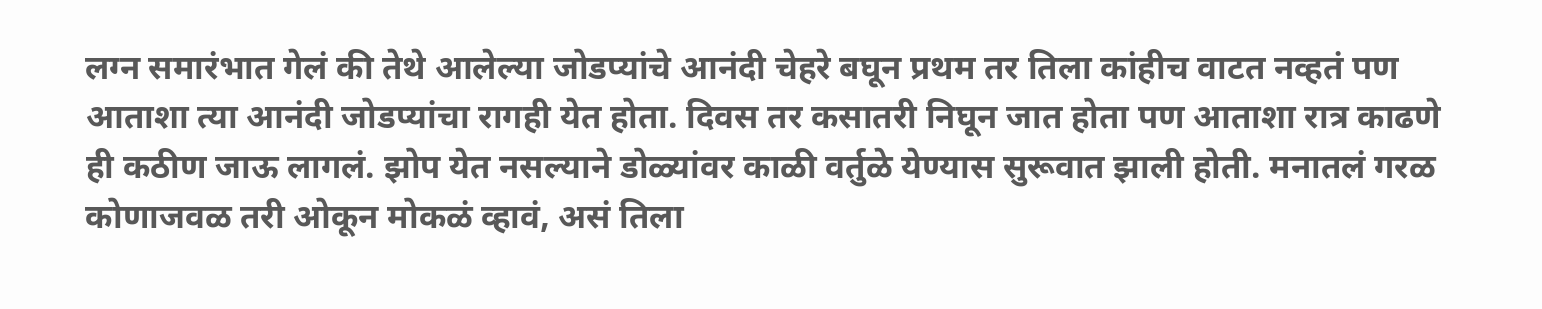लग्न समारंभात गेलं की तेथे आलेल्या जोडप्यांचे आनंदी चेहरे बघून प्रथम तर तिला कांहीच वाटत नव्हतं पण आताशा त्या आनंदी जोडप्यांचा रागही येत होता. दिवस तर कसातरी निघून जात होता पण आताशा रात्र काढणे ही कठीण जाऊ लागलं. झोप येत नसल्याने डोळ्यांवर काळी वर्तुळे येण्यास सुरूवात झाली होती. मनातलं गरळ कोणाजवळ तरी ओकून मोकळं व्हावं, असं तिला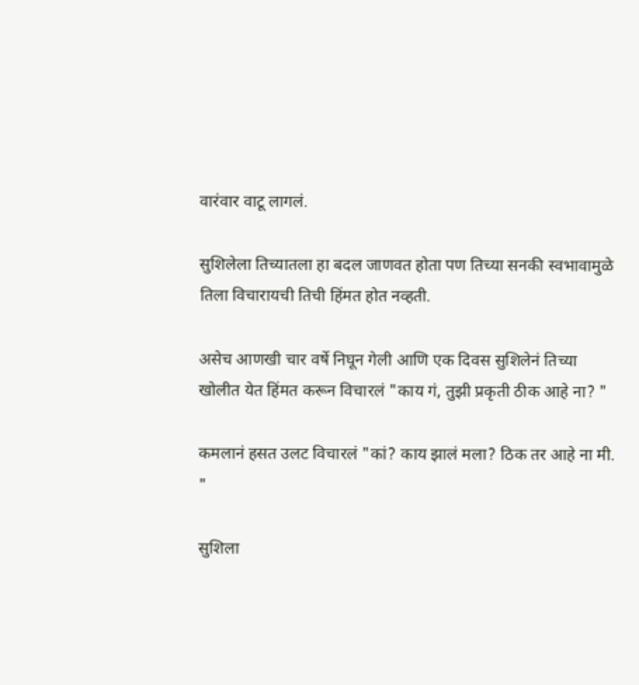वारंवार वाटू लागलं.

सुशिलेला तिच्यातला हा बदल जाणवत होता पण तिच्या सनकी स्वभावामुळे तिला विचारायची तिची हिंमत होत नव्हती.

असेच आणखी चार वर्षे निघून गेली आणि एक दिवस सुशिलेनं तिच्या खोलीत येत हिंमत करून विचारलं "काय गं, तुझी प्रकृती ठीक आहे ना? "

कमलानं हसत उलट विचारलं "कां? काय झालं मला? ठिक तर आहे ना मी. "

सुशिला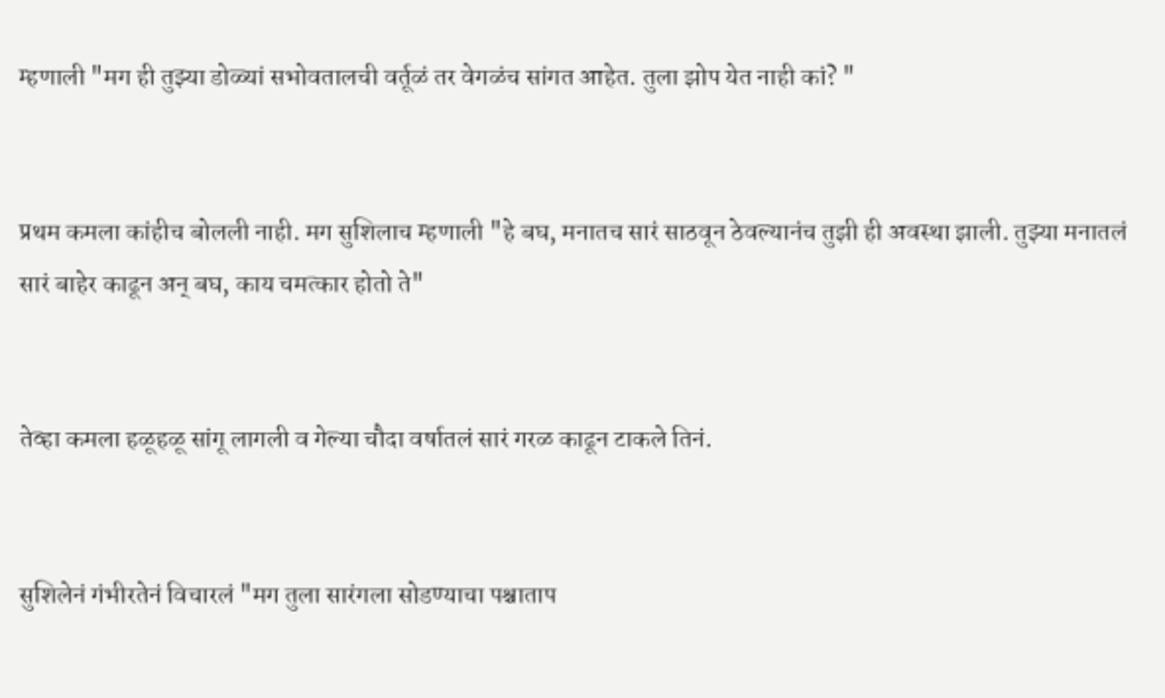म्हणाली "मग ही तुझ्या डोळ्यां सभोवतालची वर्तूळं तर वेगळंच सांगत आहेत. तुला झोप येत नाही कां? "


प्रथम कमला कांहीच बोलली नाही. मग सुशिलाच म्हणाली "हे बघ, मनातच सारं साठवून ठेवल्यानंच तुझी ही अवस्था झाली. तुझ्या मनातलं सारं बाहेर काढून अन् बघ, काय चमत्कार होतो ते"


तेव्हा कमला हळूहळू सांगू लागली व गेल्या चौदा वर्षातलं सारं गरळ काढून टाकले तिनं.


सुशिलेनं गंभीरतेनं विचारलं "मग तुला सारंगला सोडण्याचा पश्चाताप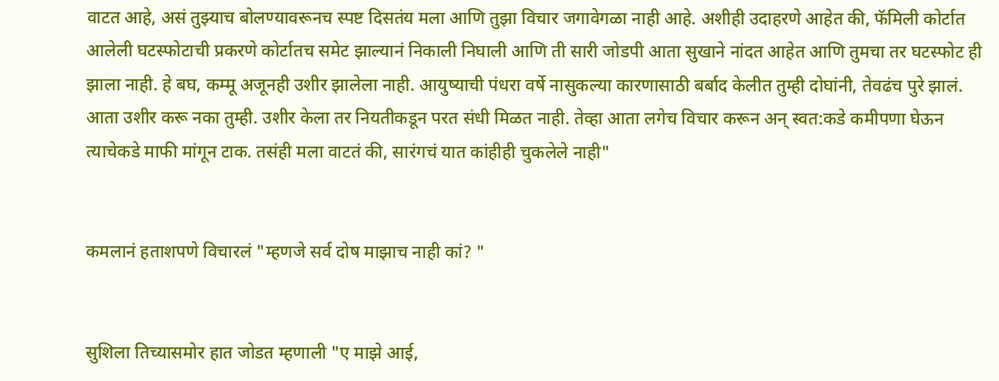वाटत आहे, असं तुझ्याच बोलण्यावरूनच स्पष्ट दिसतंय मला आणि तुझा विचार जगावेगळा नाही आहे. अशीही उदाहरणे आहेत की, फॅमिली कोर्टात आलेली घटस्फोटाची प्रकरणे कोर्टातच समेट झाल्यानं निकाली निघाली आणि ती सारी जोडपी आता सुखाने नांदत आहेत आणि तुमचा तर घटस्फोट ही झाला नाही. हे बघ, कम्मू अजूनही उशीर झालेला नाही. आयुष्याची पंधरा वर्षे नासुकल्या कारणासाठी बर्बाद केलीत तुम्ही दोघांनी, तेवढंच पुरे झालं. आता उशीर करू नका तुम्ही. उशीर केला तर नियतीकडून परत संधी मिळत नाही. तेव्हा आता लगेच विचार करून अन् स्वत:कडे कमीपणा घेऊन त्याचेकडे माफी मांगून टाक. तसंही मला वाटतं की, सारंगचं यात कांहीही चुकलेले नाही"


कमलानं हताशपणे विचारलं "म्हणजे सर्व दोष माझाच नाही कां? "


सुशिला तिच्यासमोर हात जोडत म्हणाली "ए माझे आई,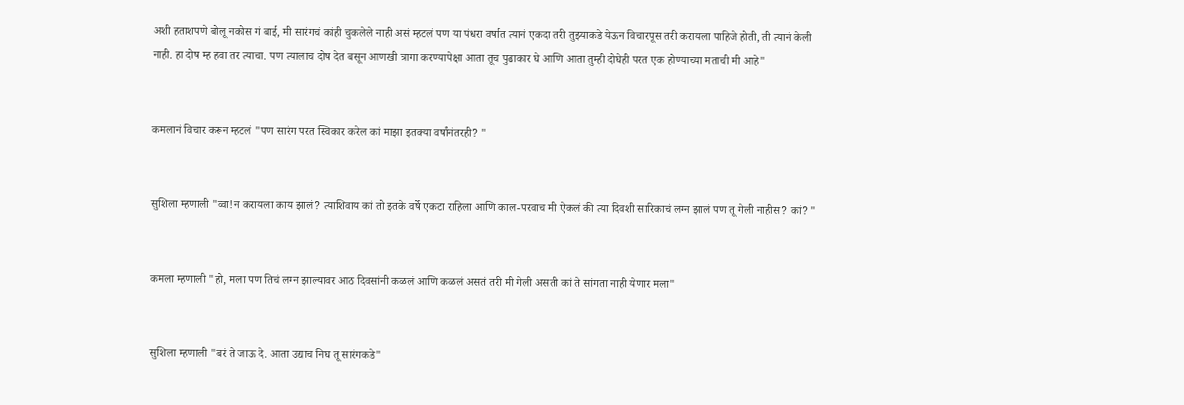अशी हताशपणे बोलू नकोस गं बाई, मी सारंगचं कांही चुकलेले नाही असं म्हटलं पण या पंधरा वर्षात त्यानं एकदा तरी तुझ्याकडे येऊन विचारपूस तरी करायला पाहिजे होती, ती त्यानं केली नाही. हा दोष म्ह हवा तर त्याचा. पण त्यालाच दोष देत बसून आणखी त्रागा करण्यापेक्षा आता तूच पुढाकार घे आणि आता तुम्ही दोघेही परत एक होण्याच्या मताची मी आहे"


कमलानं विचार करून म्हटलं "पण सारंग परत स्विकार करेल कां माझा इतक्या वर्षांनंतरही? "


सुशिला म्हणाली "व्वा!न करायला काय झालं? त्याशिवाय कां तो इतके वर्षे एकटा राहिला आणि काल-परवाच मी ऐकलं की त्या दिवशी सारिकाचं लग्न झालं पण तू गेली नाहीस? कां? "


कमला म्हणाली "हो, मला पण तिचं लग्न झाल्यावर आठ दिवसांनी कळलं आणि कळलं असतं तरी मी गेली असती कां ते सांगता नाही येणार मला"


सुशिला म्हणाली "बरं ते जाऊ दे. आता उद्याच निघ तू सारंगकडे"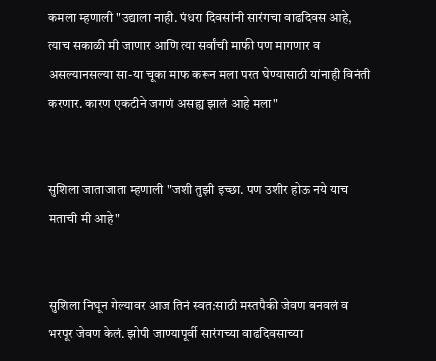कमला म्हणाली "उद्याला नाही. पंधरा दिवसांनी सारंगचा वाढदिवस आहे, त्याच सकाळी मी जाणार आणि त्या सर्वांची माफी पण मागणार व असल्यानसल्या सा-या चूका माफ करून मला परत घेण्यासाठी यांनाही विनंती करणार. कारण एकटीने जगणं असह्य झालं आहे मला"


सुशिला जाताजाता म्हणाली "जशी तुझी इच्छा. पण उशीर होऊ नये याच मताची मी आहे"


सुशिला निघून गेल्यावर आज तिनं स्वत:साठी मस्तपैकी जेवण बनवलं व भरपूर जेवण केलं. झोपी जाण्यापूर्वी सारंगच्या वाढदिवसाच्या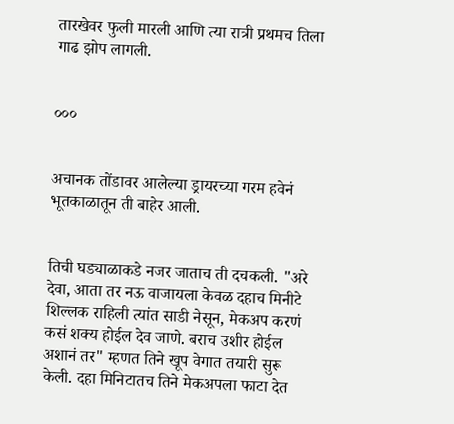तारखेवर फुली मारली आणि त्या रात्री प्रथमच तिला गाढ झोप लागली.


०००


अचानक तोंडावर आलेल्या ड्रायरच्या गरम हवेनं भूतकाळातून ती बाहेर आली.


तिची घड्याळाकडे नजर जाताच ती दचकली. "अरे देवा, आता तर नऊ वाजायला केवळ दहाच मिनीटे शिल्लक राहिली त्यांत साडी नेसून, मेकअप करणं कसं शक्य होईल देव जाणे. बराच उशीर होईल अशानं तर" म्हणत तिने खूप वेगात तयारी सुरू केली. दहा मिनिटातच तिने मेकअपला फाटा देत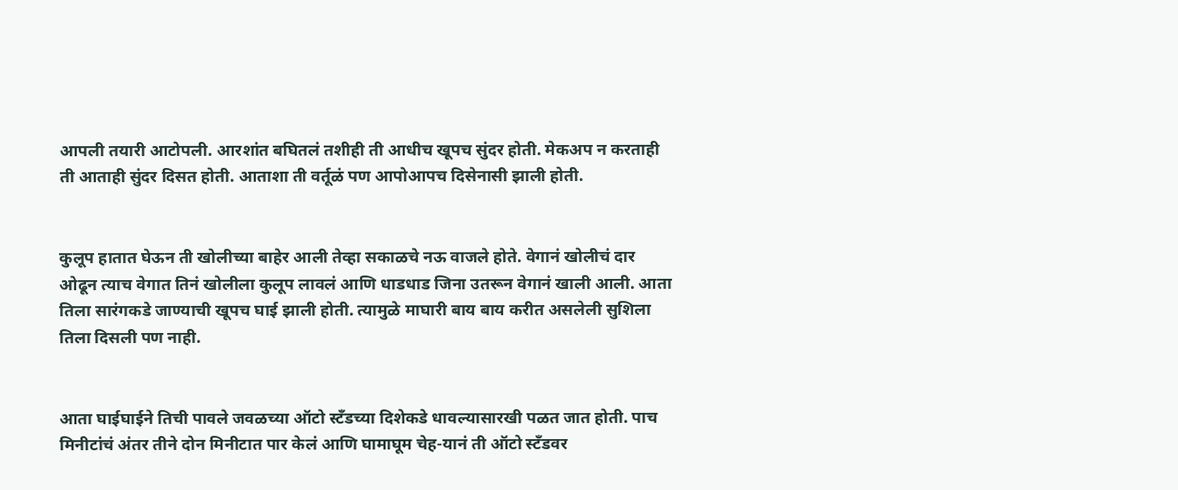आपली तयारी आटोपली. आरशांत बघितलं तशीही ती आधीच खूपच सुंदर होती. मेकअप न करताही ती आताही सुंदर दिसत होती. आताशा ती वर्तूळं पण आपोआपच दिसेनासी झाली होती.


कुलूप हातात घेऊन ती खोलीच्या बाहेर आली तेव्हा सकाळचे नऊ वाजले होते. वेगानं खोलीचं दार ओढून त्याच वेगात तिनं खोलीला कुलूप लावलं आणि धाडधाड जिना उतरून वेगानं खाली आली. आता तिला सारंगकडे जाण्याची खूपच घाई झाली होती. त्यामुळे माघारी बाय बाय करीत असलेली सुशिला तिला दिसली पण नाही.


आता घाईघाईने तिची पावले जवळच्या ऑटो स्टॅंडच्या दिशेकडे धावल्यासारखी पळत जात होती. पाच मिनीटांचं अंतर तीने दोन मिनीटात पार केलं आणि घामाघूम चेह-यानं ती ऑटो स्टॅंडवर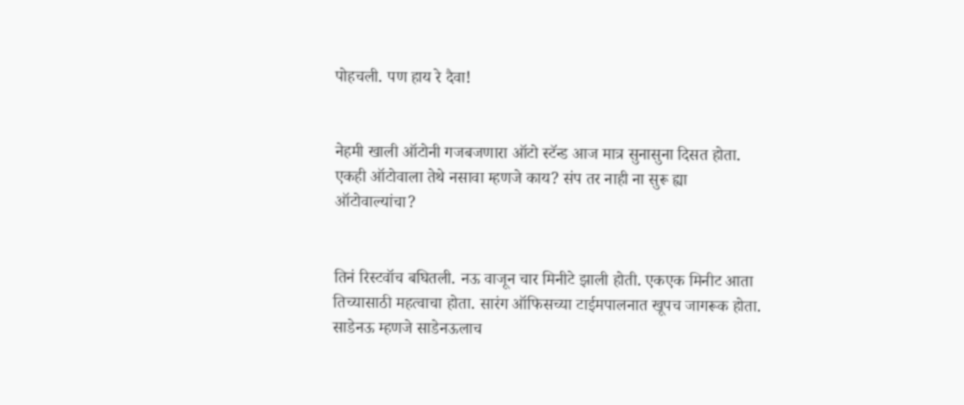पोहचली. पण हाय रे दैवा!


नेहमी खाली ऑटोनी गजबजणारा ऑटो स्टॅन्ड आज मात्र सुनासुना दिसत होता. एकही ऑटोवाला तेथे नसावा म्हणजे काय? संप तर नाही ना सुरू ह्या ऑटोवाल्यांचा?


तिनं रिस्टवॉच बघितली. नऊ वाजून चार मिनीटे झाली होती. एकएक मिनीट आता तिच्यासाठी महत्वाचा होता. सारंग ऑफिसच्या टाईमपालनात खूपच जागरूक होता. साडेनऊ म्हणजे साडेनऊलाच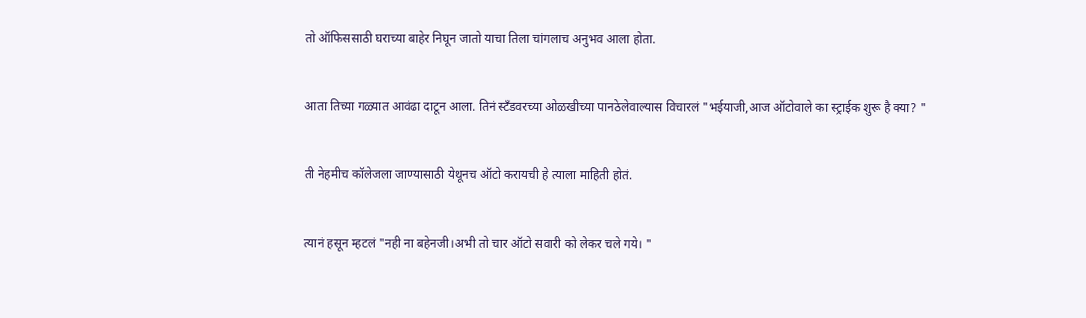तो ऑफिससाठी घराच्या बाहेर निघून जातो याचा तिला चांगलाच अनुभव आला होता.


आता तिच्या गळ्यात आवंढा दाटून आला. तिनं स्टॅंडवरच्या ओळखीच्या पानठेलेवाल्यास विचारलं "भईयाजी,आज ऑटोवाले का स्ट्राईक शुरू है क्या? "


ती नेहमीच कॉलेजला जाण्यासाठी येथूनच ऑटो करायची हे त्याला माहिती होतं.


त्यानं हसून म्हटलं "नही ना बहेनजी।अभी तो चार ऑटो सवारी को लेकर चले गये। "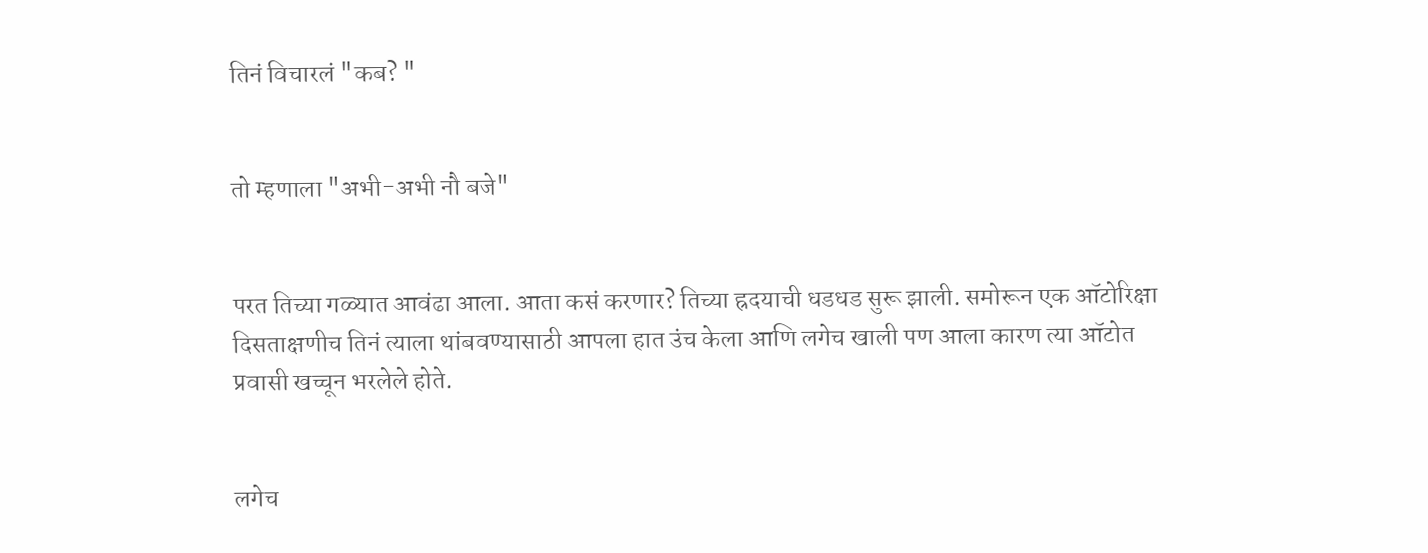तिनं विचारलं "कब? "


तो म्हणाला "अभी-अभी नौ बजे"


परत तिच्या गळ्यात आवंढा आला. आता कसं करणार? तिच्या ह्रदयाची धडधड सुरू झाली. समोरून एक ऑटोरिक्षा दिसताक्षणीच तिनं त्याला थांबवण्यासाठी आपला हात उंच केला आणि लगेच खाली पण आला कारण त्या ऑटोत प्रवासी खच्चून भरलेले होते.


लगेच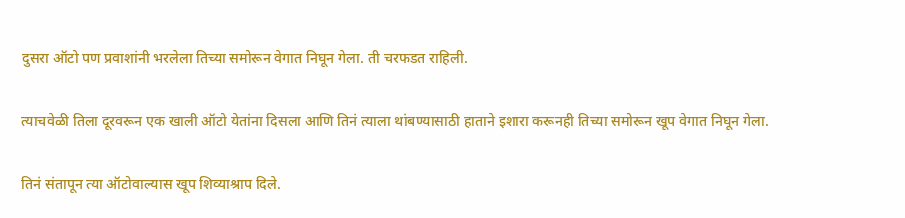दुसरा ऑटो पण प्रवाशांनी भरलेला तिच्या समोरून वेगात निघून गेला. ती चरफडत राहिली.


त्याचवेळी तिला दूरवरून एक खाली ऑटो येतांना दिसला आणि तिनं त्याला थांबण्यासाठी हाताने इशारा करूनही तिच्या समोरून खूप वेगात निघून गेला.


तिनं संतापून त्या ऑटोवाल्यास खूप शिव्याश्राप दिले.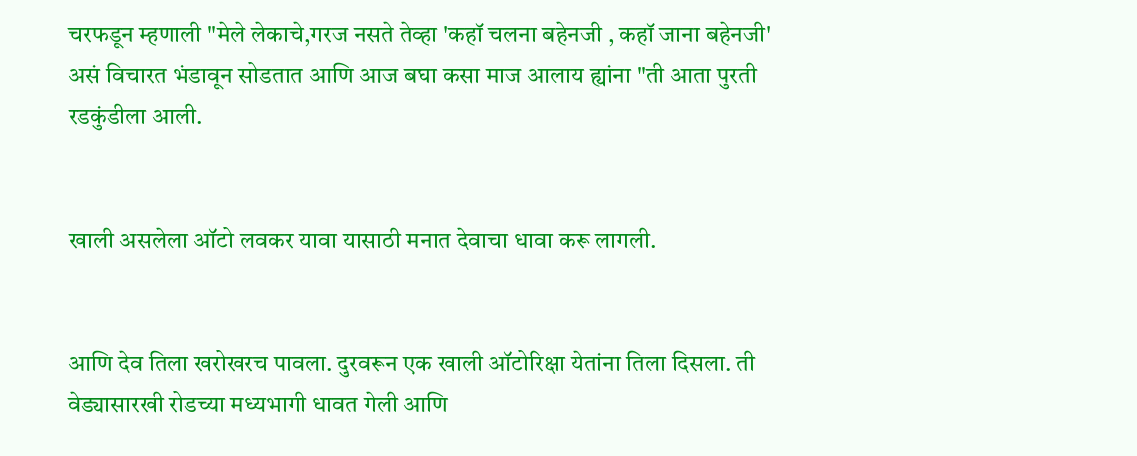चरफडून म्हणाली "मेले लेकाचे,गरज नसते तेव्हा 'कहॉ चलना बहेनजी , कहॉ जाना बहेनजी' असं विचारत भंडावून सोडतात आणि आज बघा कसा माज आलाय ह्यांना "ती आता पुरती रडकुंडीला आली.


खाली असलेला ऑटो लवकर यावा यासाठी मनात देवाचा धावा करू लागली.


आणि देव तिला खरोखरच पावला. दुरवरून एक खाली ऑटोरिक्षा येतांना तिला दिसला. ती वेड्यासारखी रोडच्या मध्यभागी धावत गेली आणि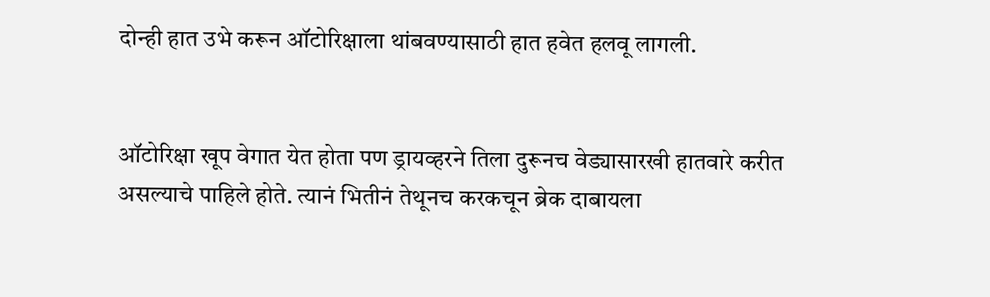दोन्ही हात उभे करून ऑटोरिक्षाला थांबवण्यासाठी हात हवेत हलवू लागली.


ऑटोरिक्षा खूप वेगात येत होता पण ड्रायव्हरने तिला दुरूनच वेड्यासारखी हातवारे करीत असल्याचे पाहिले होते. त्यानं भितीनं तेथूनच करकचून ब्रेक दाबायला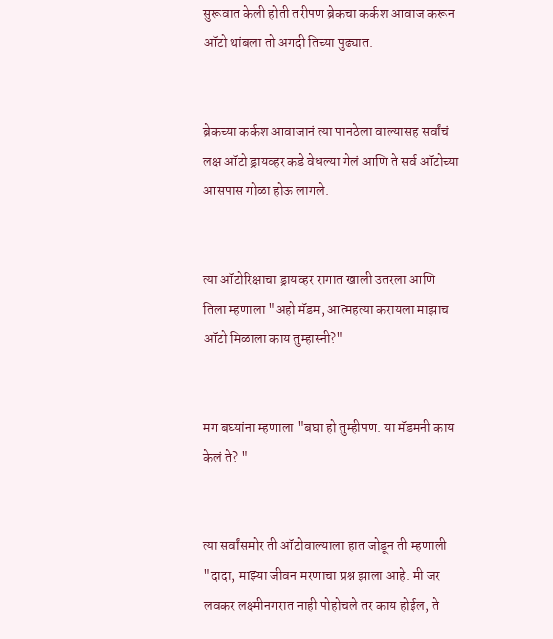सुरूवात केली होती तरीपण ब्रेकचा कर्कश आवाज करून ऑटो थांबला तो अगदी तिच्या पुढ्यात.


ब्रेकच्या कर्कश आवाजानं त्या पानठेला वाल्यासह सर्वांचं लक्ष ऑटो ड्रायव्हर कडे वेधल्या गेलं आणि ते सर्व ऑटोच्या आसपास गोळा होऊ लागले.


त्या ऑटोरिक्षाचा ड्रायव्हर रागात खाली उतरला आणि तिला म्हणाला "अहो मॅडम, आत्महत्या करायला माझाच ऑटो मिळाला काय तुम्हास्नी?"


मग बघ्यांना म्हणाला "बघा हो तुम्हीपण. या मॅडमनी काय केलं ते? "


त्या सर्वांसमोर ती ऑटोवाल्याला हात जोडून ती म्हणाली "दादा, माझ्या जीवन मरणाचा प्रश्न झाला आहे. मी जर लवकर लक्ष्मीनगरात नाही पोहोचले तर काय होईल, ते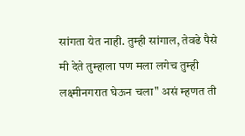सांगता येत नाही. तुम्ही सांगाल, तेवढे पैसे मी देते तुम्हाला पण मला लगेच तुम्ही लक्ष्मीनगरात घेऊन चला" असं म्हणत ती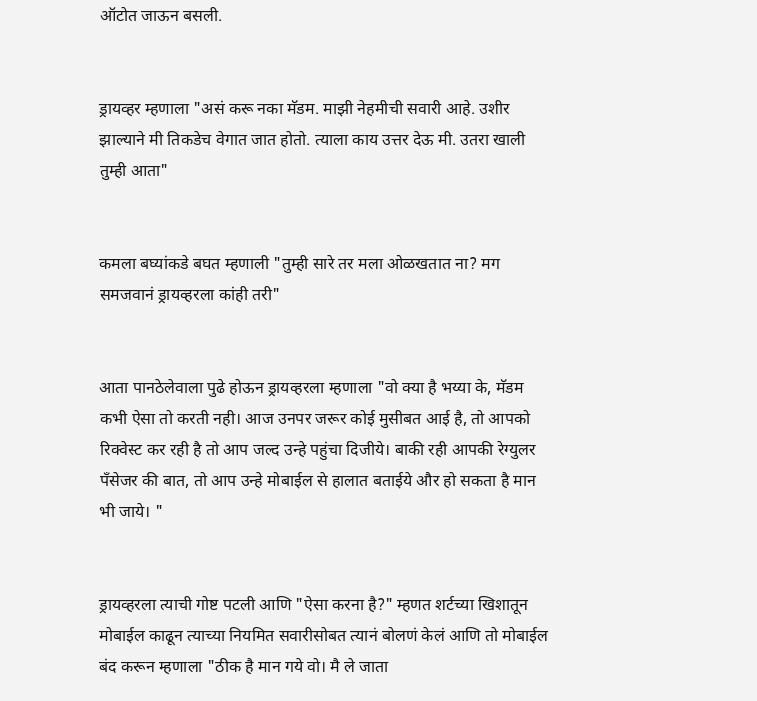ऑटोत जाऊन बसली.


ड्रायव्हर म्हणाला "असं करू नका मॅडम. माझी नेहमीची सवारी आहे. उशीर झाल्याने मी तिकडेच वेगात जात होतो. त्याला काय उत्तर देऊ मी. उतरा खाली तुम्ही आता"


कमला बघ्यांकडे बघत म्हणाली "तुम्ही सारे तर मला ओळखतात ना? मग समजवानं ड्रायव्हरला कांही तरी"


आता पानठेलेवाला पुढे होऊन ड्रायव्हरला म्हणाला "वो क्या है भय्या के, मॅडम कभी ऐसा तो करती नही। आज उनपर जरूर कोई मुसीबत आई है, तो आपको रिक्वेस्ट कर रही है तो आप जल्द उन्हे पहुंचा दिजीये। बाकी रही आपकी रेग्युलर पॅंसेजर की बात, तो आप उन्हे मोबाईल से हालात बताईये और हो सकता है मान भी जाये। "


ड्रायव्हरला त्याची गोष्ट पटली आणि "ऐसा करना है?" म्हणत शर्टच्या खिशातून मोबाईल काढून त्याच्या नियमित सवारीसोबत त्यानं बोलणं केलं आणि तो मोबाईल बंद करून म्हणाला "ठीक है मान गये वो। मै ले जाता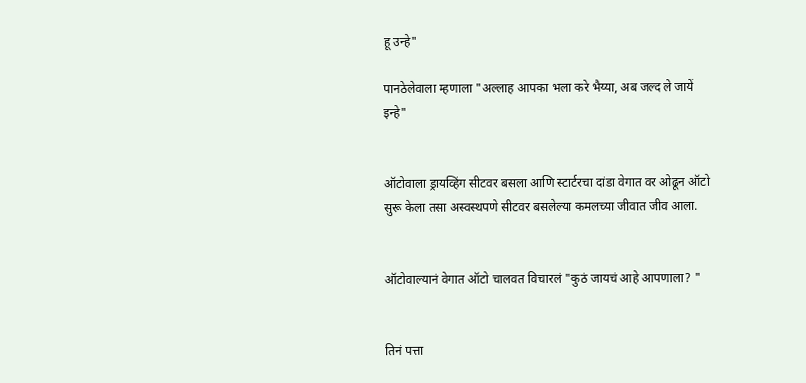हू उन्हे"

पानठेलेवाला म्हणाला "अल्लाह आपका भला करे भैय्या, अब जल्द ले जायें इन्हे"


ऑटोवाला ड्रायव्हिंग सीटवर बसला आणि स्टार्टरचा दांडा वेगात वर ओढून ऑटो सुरू केला तसा अस्वस्थपणे सीटवर बसलेल्या कमलच्या जीवात जीव आला.


ऑटोवाल्यानं वेगात ऑटो चालवत विचारलं "कुठं जायचं आहे आपणाला? "


तिनं पत्ता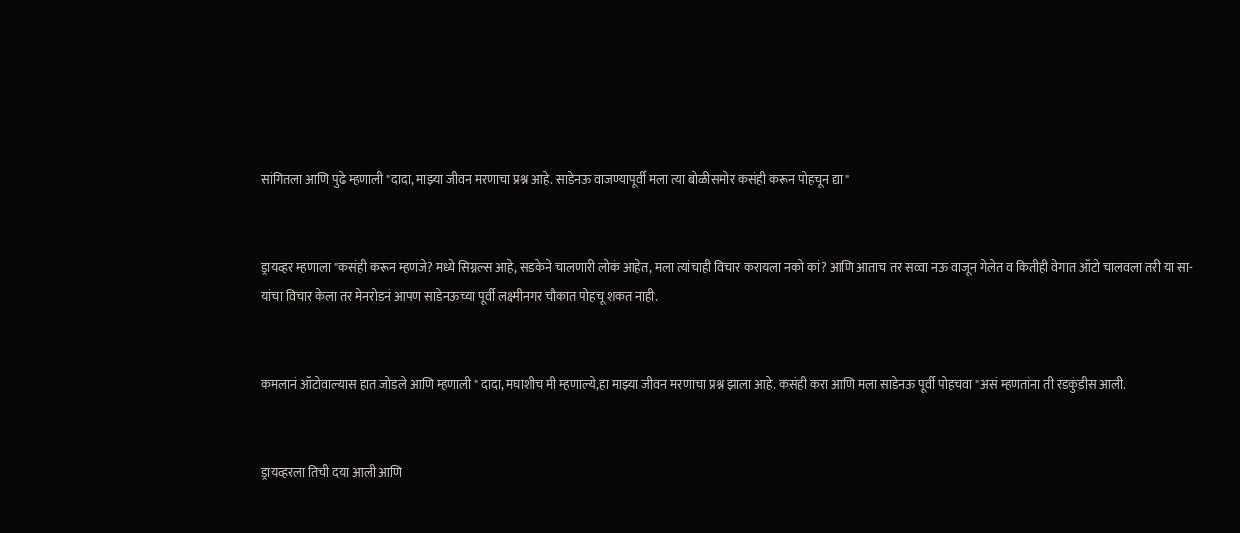सांगितला आणि पुढे म्हणाली "दादा, माझ्या जीवन मरणाचा प्रश्न आहे. साडेनऊ वाजण्यापूर्वी मला त्या बोळीसमोर कसंही करून पोहचून द्या"


ड्रायव्हर म्हणाला "कसंही करून म्हणजे? मध्ये सिग्नल्स आहे, सडकेने चालणारी लोकं आहेत, मला त्यांचाही विचार करायला नको कां? आणि आताच तर सव्वा नऊ वाजून गेलेत व कितीही वेगात ऑटो चालवला तरी या सा-यांचा विचार केला तर मेनरोडनं आपण साडेनऊच्या पूर्वी लक्ष्मीनगर चौकात पोहचू शकत नाही.


कमलानं ऑटोवाल्यास हात जोडले आणि म्हणाली " दादा, मघाशीच मी म्हणाल्ये,हा माझ्या जीवन मरणाचा प्रश्न झाला आहे. कसंही करा आणि मला साडेनऊ पूर्वी पोहचवा "असं म्हणतांना ती रडकुंडीस आली.


ड्रायव्हरला तिची दया आली आणि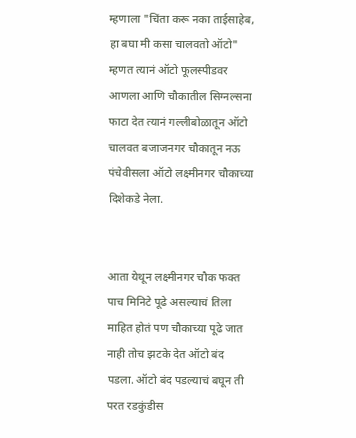म्हणाला "चिंता करू नका ताईसाहेब, हा बघा मी कसा चालवतो ऑटो" म्हणत त्यानं ऑटो फूलस्पीडवर आणला आणि चौकातील सिग्नल्सना फाटा देत त्यानं गल्लीबोळातून ऑटो चालवत बजाजनगर चौकातून नऊ पंचेवीसला ऑटो लक्ष्मीनगर चौकाच्या दिशेकडे नेला.


आता येथून लक्ष्मीनगर चौक फक्त पाच मिनिटे पूढे असल्याचं तिला माहित होतं पण चौकाच्या पूढे जात नाही तोच झटके देत ऑटो बंद पडला. ऑटो बंद पडल्याचं बघून ती परत रडकुंडीस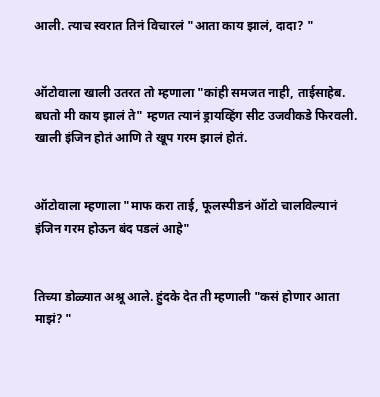आली. त्याच स्वरात तिनं विचारलं "आता काय झालं, दादा? "


ऑटोवाला खाली उतरत तो म्हणाला "कांही समजत नाही, ताईसाहेब. बघतो मी काय झालं ते" म्हणत त्यानं ड्रायव्हिंग सीट उजवीकडे फिरवली. खाली इंजिन होतं आणि ते खूप गरम झालं होतं.


ऑटोवाला म्हणाला "माफ करा ताई, फूलस्पीडनं ऑटो चालविल्यानं इंजिन गरम होऊन बंद पडलं आहे"


तिच्या डोळ्यात अश्रू आले. हुंदके देत ती म्हणाली "कसं होणार आता माझं? "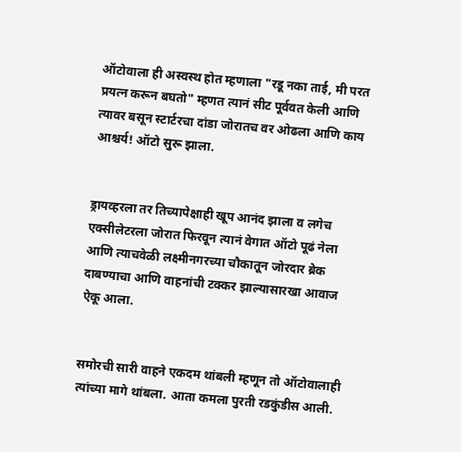ऑटोवाला ही अस्वस्थ होत म्हणाला "रडू नका ताई, मी परत प्रयत्न करून बघतो" म्हणत त्यानं सीट पूर्ववत केली आणि त्यावर बसून स्टार्टरचा दांडा जोरातच वर ओढला आणि काय आश्चर्य! ऑटो सुरू झाला.


ड्रायव्हरला तर तिच्यापेक्षाही खूप आनंद झाला व लगेच एक्सीलेटरला जोरात फिरवून त्यानं वेगात ऑटो पूढं नेला आणि त्याचवेळी लक्ष्मीनगरच्या चौकातून जोरदार ब्रेक दाबण्याचा आणि वाहनांची टक्कर झाल्यासारखा आवाज ऐकू आला.


समोरची सारी वाहने एकदम थांबली म्हणून तो ऑटोवालाही त्यांच्या मागे थांबला. आता कमला पुरती रडकुंडीस आली.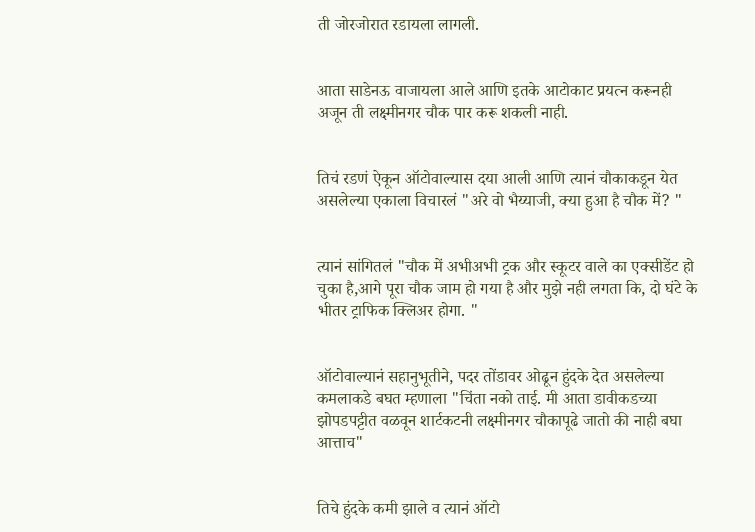ती जोरजोरात रडायला लागली.


आता साडेनऊ वाजायला आले आणि इतके आटोकाट प्रयत्न करूनही अजून ती लक्ष्मीनगर चौक पार करू शकली नाही.


तिचं रडणं ऐकून ऑटोवाल्यास दया आली आणि त्यानं चौकाकडून येत असलेल्या एकाला विचारलं "अरे वो भैय्याजी, क्या हुआ है चौक में? "


त्यानं सांगितलं "चौक में अभीअभी ट्रक और स्कूटर वाले का एक्सीडेंट हो चुका है,आगे पूरा चौक जाम हो गया है और मुझे नही लगता कि, दो घंटे के भीतर ट्राफिक क्लिअर होगा. "


ऑटोवाल्यानं सहानुभूतीने, पदर तोंडावर ओढून हुंदके देत असलेल्या कमलाकडे बघत म्हणाला "चिंता नको ताई. मी आता डावीकडच्या झोपडपट्टीत वळवून शार्टकटनी लक्ष्मीनगर चौकापूढे जातो की नाही बघा आत्ताच"


तिचे हुंदके कमी झाले व त्यानं ऑटो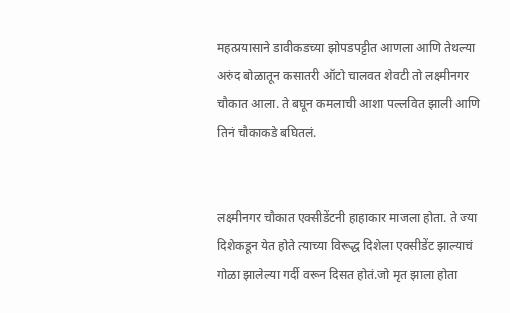महत्प्रयासाने डावीकडच्या झोपडपट्टीत आणला आणि तेथल्या अरुंद बोळातून कसातरी ऑटो चालवत शेवटी तो लक्ष्मीनगर चौकात आला. ते बघून कमलाची आशा पल्लवित झाली आणि तिनं चौकाकडे बघितलं.


लक्ष्मीनगर चौकात एक्सीडेंटनी हाहाकार माजला होता. ते ज्या दिशेकडून येत होते त्याच्या विरूद्ध दिशेला एक्सीडेंट झाल्याचं गोळा झालेल्या गर्दी वरून दिसत होतं.जो मृत झाला होता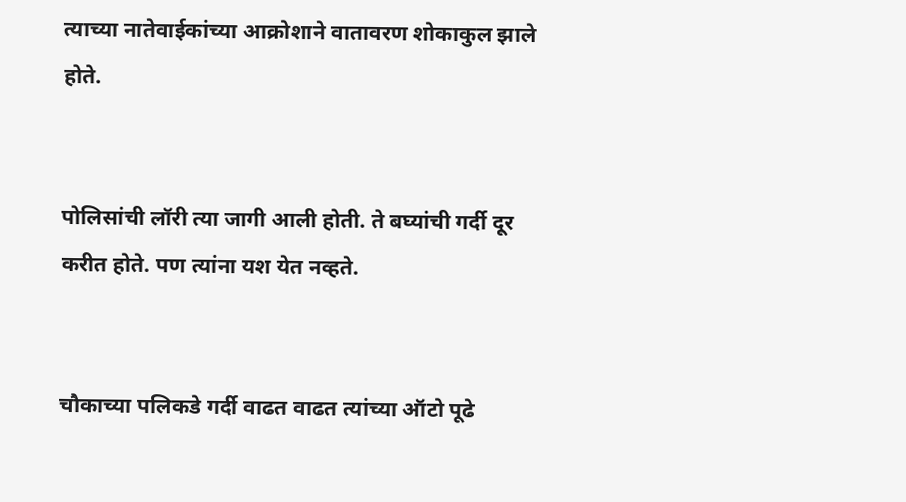त्याच्या नातेवाईकांच्या आक्रोशाने वातावरण शोकाकुल झाले होते.


पोलिसांची लॉरी त्या जागी आली होती. ते बघ्यांची गर्दी दूर करीत होते. पण त्यांना यश येत नव्हते.


चौकाच्या पलिकडे गर्दी वाढत वाढत त्यांच्या ऑटो पूढे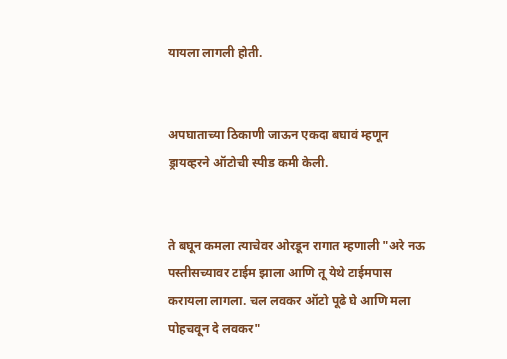यायला लागली होती.


अपघाताच्या ठिकाणी जाऊन एकदा बघावं म्हणून ड्रायव्हरने ऑटोची स्पीड कमी केली.


ते बघून कमला त्याचेवर ओरडून रागात म्हणाली "अरे नऊ पस्तीसच्यावर टाईम झाला आणि तू येथे टाईमपास करायला लागला. चल लवकर ऑटो पूढे घे आणि मला पोहचवून दे लवकर"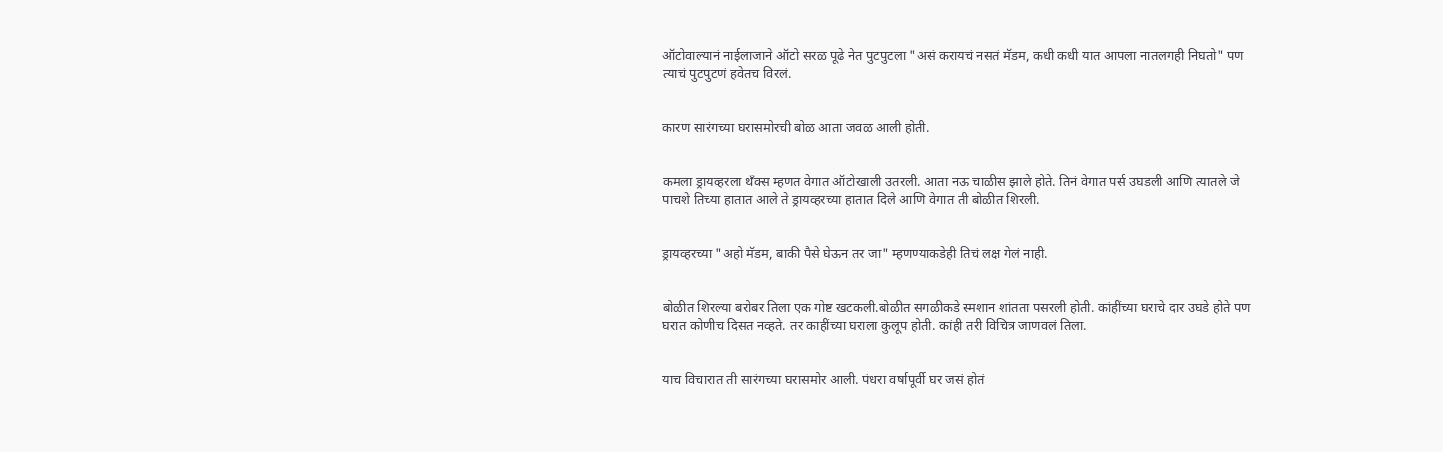ऑटोवाल्यानं नाईलाजाने ऑटो सरळ पूढे नेत पुटपुटला "असं करायचं नसतं मॅडम, कधी कधी यात आपला नातलगही निघतो" पण त्याचं पुटपुटणं हवेतच विरलं.


कारण सारंगच्या घरासमोरची बोळ आता जवळ आली होती.


कमला ड्रायव्हरला थॅंक्स म्हणत वेगात ऑटोखाली उतरली. आता नऊ चाळीस झाले होते. तिनं वेगात पर्स उघडली आणि त्यातले जे पाचशे तिच्या हातात आले ते ड्रायव्हरच्या हातात दिले आणि वेगात ती बोळीत शिरली.


ड्रायव्हरच्या "अहो मॅडम, बाकी पैसे घेऊन तर जा" म्हणण्याकडेही तिचं लक्ष गेलं नाही.


बोळीत शिरल्या बरोबर तिला एक गोष्ट खटकली.बोळीत सगळीकडे स्मशान शांतता पसरली होती. कांहींच्या घराचे दार उघडे होते पण घरात कोणीच दिसत नव्हते. तर काहींच्या घराला कुलूप होती. कांही तरी विचित्र जाणवलं तिला.


याच विचारात ती सारंगच्या घरासमोर आली. पंधरा वर्षापूर्वी घर जसं होतं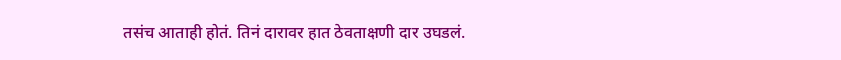तसंच आताही होतं. तिनं दारावर हात ठेवताक्षणी दार उघडलं.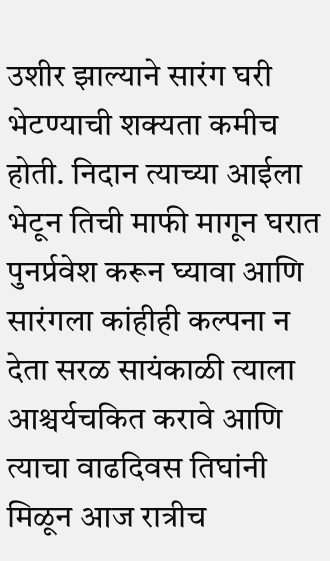उशीर झाल्याने सारंग घरी भेटण्याची शक्यता कमीच होती. निदान त्याच्या आईला भेटून तिची माफी मागून घरात पुनर्प्रवेश करून घ्यावा आणि सारंगला कांहीही कल्पना न देता सरळ सायंकाळी त्याला आश्चर्यचकित करावे आणि त्याचा वाढदिवस तिघांनी मिळून आज रात्रीच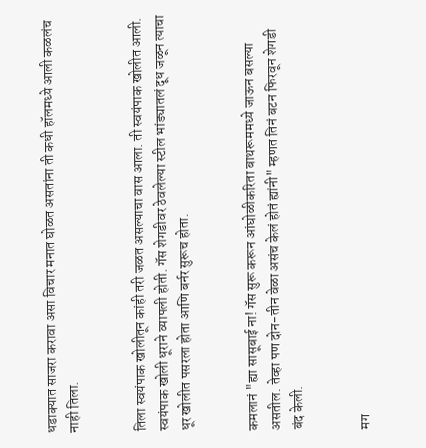धडाक्यात साजरा करावा असा विचार मनात घोळत असतांना ती कधी हॉलमध्ये आली कळलंच नाही तिला.


तिला स्वयंपाक खोलीतून कांही तरी जळत असल्याचा वास आला. ती स्वयंपाक खोलीत आली. स्वयंपाक खोली धूराने व्यापली होती. गॅस शेगडीवर ठेवलेल्या स्टील भांड्यातलं दूध जळून त्याचा धूर खोलीत पसरला होता आणि बर्नर सुरूच होता.


कमलानं "ह्या सासूबाई ना! गॅस सुरू करून आंघोळीकरिता बाथरूममध्ये जाऊन बसल्या असतील. तेव्हा पण दोन-तीन वेळा असंच केलं होतं ह्यांनी" म्हणत तिनं बटन फिरवून शेगडी बंद केली.


मग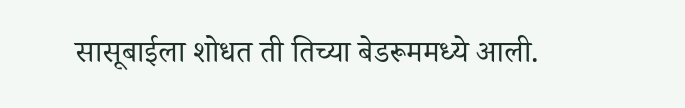सासूबाईला शोधत ती तिच्या बेडरूममध्ये आली.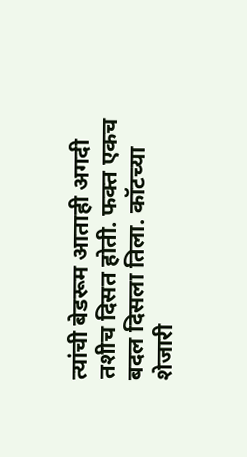त्यांची बेडरूम आताही अगदी तशीच दिसत होती. फक्त एकच बदल दिसला तिला. कॉटच्या शेजारी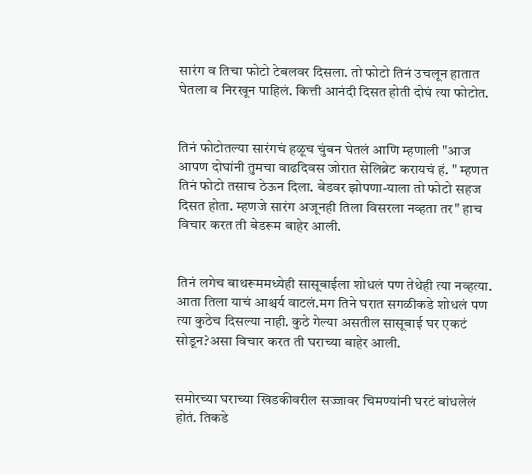सारंग व तिचा फोटो टेबलवर दिसला. तो फोटो तिनं उचलून हातात घेतला व निरखून पाहिलं. कित्ती आनंदी दिसत होती दोघं त्या फोटोत.


तिनं फोटोतल्या सारंगचं हळूच चुंबन घेतलं आणि म्हणाली "आज आपण दोघांनी तुमचा वाढदिवस जोरात सेलिब्रेट करायचं हं. " म्हणत तिनं फोटो तसाच ठेऊन दिला. बेडवर झोपणा-याला तो फोटो सहज दिसत होता. म्हणजे सारंग अजूनही तिला विसरला नव्हता तर" हाच विचार करत ती बेडरूम बाहेर आली.


तिनं लगेच बाथरूममध्येही सासूबाईला शोधलं पण तेथेही त्या नव्हत्या. आता तिला याचं आश्चर्य वाटलं.मग तिने घरात सगळीकडे शोधलं पण त्या कुठेच दिसल्या नाही. कुठे गेल्या असतील सासूबाई घर एकटं सोडून?असा विचार करत ती घराच्या बाहेर आली.


समोरच्या घराच्या खिडकीवरील सज्जावर चिमण्यांनी घरटं बांधलेलं होतं. तिकडे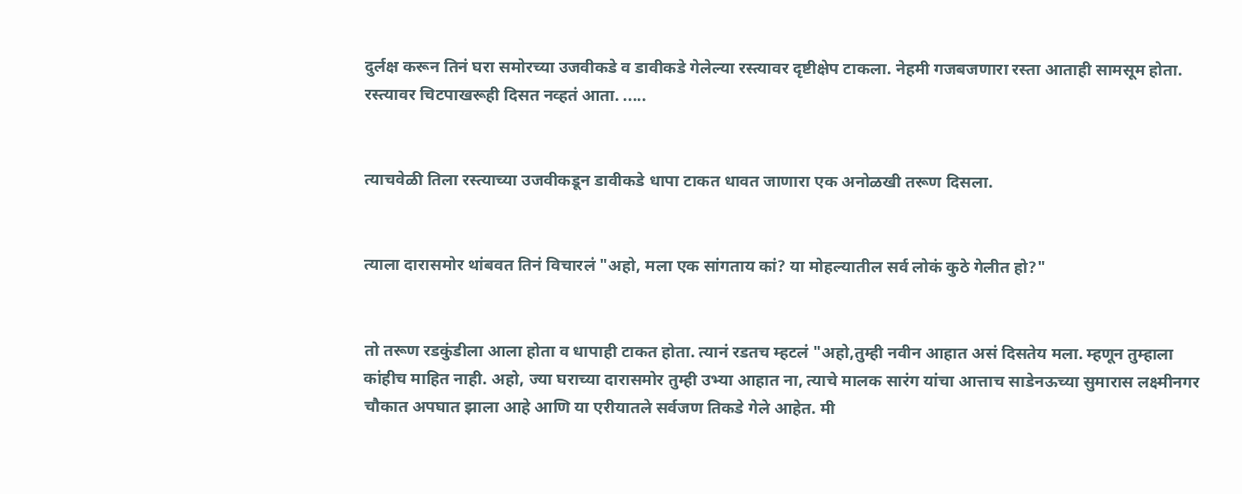दुर्लक्ष करून तिनं घरा समोरच्या उजवीकडे व डावीकडे गेलेल्या रस्त्यावर दृष्टीक्षेप टाकला. नेहमी गजबजणारा रस्ता आताही सामसूम होता. रस्त्यावर चिटपाखरूही दिसत नव्हतं आता. .....


त्याचवेळी तिला रस्त्याच्या उजवीकडून डावीकडे धापा टाकत धावत जाणारा एक अनोळखी तरूण दिसला.


त्याला दारासमोर थांबवत तिनं विचारलं "अहो, मला एक सांगताय कां? या मोहल्यातील सर्व लोकं कुठे गेलीत हो?"


तो तरूण रडकुंडीला आला होता व धापाही टाकत होता. त्यानं रडतच म्हटलं "अहो,तुम्ही नवीन आहात असं दिसतेय मला. म्हणून तुम्हाला कांहीच माहित नाही. अहो, ज्या घराच्या दारासमोर तुम्ही उभ्या आहात ना, त्याचे मालक सारंग यांचा आत्ताच साडेनऊच्या सुमारास लक्ष्मीनगर चौकात अपघात झाला आहे आणि या एरीयातले सर्वजण तिकडे गेले आहेत. मी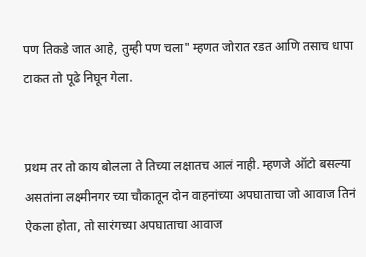पण तिकडे जात आहे, तुम्ही पण चला" म्हणत जोरात रडत आणि तसाच धापा टाकत तो पूढे निघून गेला.


प्रथम तर तो काय बोलला ते तिच्या लक्षातच आलं नाही. म्हणजे ऑटो बसल्या असतांना लक्ष्मीनगर च्या चौकातून दोन वाहनांच्या अपघाताचा जो आवाज तिनं ऐकला होता, तो सारंगच्या अपघाताचा आवाज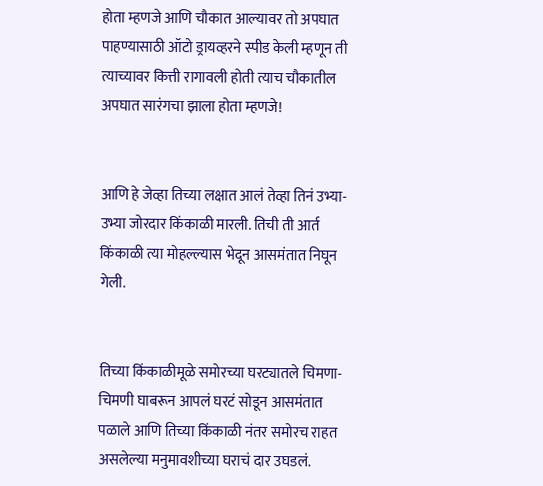होता म्हणजे आणि चौकात आल्यावर तो अपघात पाहण्यासाठी ऑटो ड्रायव्हरने स्पीड केली म्हणून ती त्याच्यावर कित्ती रागावली होती त्याच चौकातील अपघात सारंगचा झाला होता म्हणजे!


आणि हे जेव्हा तिच्या लक्षात आलं तेव्हा तिनं उभ्या-उभ्या जोरदार किंकाळी मारली. तिची ती आर्त किंकाळी त्या मोहल्ल्यास भेदून आसमंतात निघून गेली.


तिच्या किंकाळीमूळे समोरच्या घरट्यातले चिमणा-चिमणी घाबरून आपलं घरटं सोडून आसमंतात पळाले आणि तिच्या किंकाळी नंतर समोरच राहत असलेल्या मनुमावशीच्या घराचं दार उघडलं.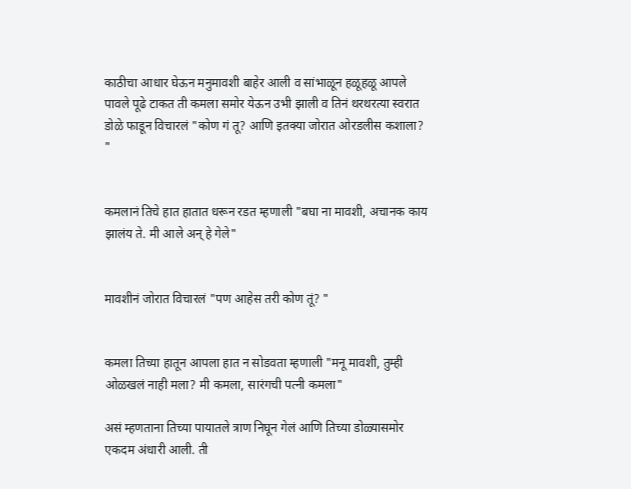काठीचा आधार घेऊन मनुमावशी बाहेर आली व सांभाळून हळूहळू आपले पावले पूढे टाकत ती कमला समोर येऊन उभी झाली व तिनं थरथरत्या स्वरात डोळे फाडून विचारलं "कोण गं तू? आणि इतक्या जोरात ओरडलीस कशाला? "


कमलानं तिचे हात हातात धरून रडत म्हणाली "बघा ना मावशी, अचानक काय झालंय ते. मी आले अन् हे गेले"


मावशीनं जोरात विचारलं "पण आहेस तरी कोण तूं? "


कमला तिच्या हातून आपला हात न सोडवता म्हणाली "मनू मावशी, तुम्ही ओळखलं नाही मला? मी कमला, सारंगची पत्नी कमला"

असं म्हणताना तिच्या पायातले त्राण निघून गेलं आणि तिच्या डोळ्यासमोर एकदम अंधारी आली. ती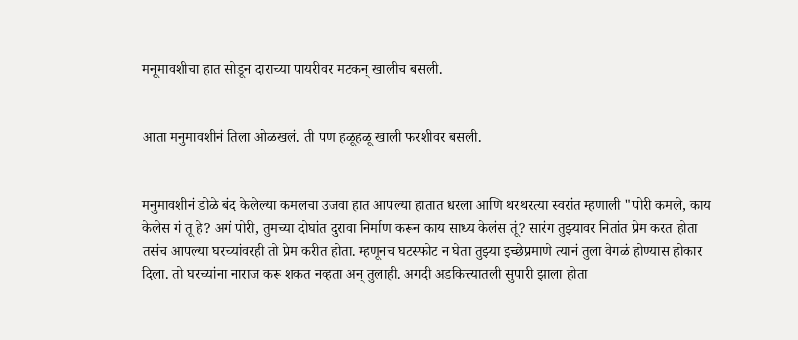मनूमावशीचा हात सोडून दाराच्या पायरीवर मटकन् खालीच बसली.


आता मनुमावशीनं तिला ओळखलं. ती पण हळूहळू खाली फरशीवर बसली.


मनुमावशीनं डोळे बंद केलेल्या कमलचा उजवा हात आपल्या हातात धरला आणि थरथरत्या स्वरांत म्हणाली "पोरी कमले, काय केलेस गं तू हे? अगं पोरी, तुमच्या दोघांत दुरावा निर्माण करून काय साध्य केलंस तूं? सारंग तुझ्यावर नितांत प्रेम करत होता तसंच आपल्या घरच्यांवरही तो प्रेम करीत होता. म्हणूनच घटस्फोट न घेता तुझ्या इच्छेप्रमाणे त्यानं तुला वेगळं होण्यास होकार दिला. तो घरच्यांना नाराज करू शकत नव्हता अन् तुलाही. अगदी अडकित्त्यातली सुपारी झाला होता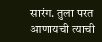सारंग. तुला परत आणायची त्याची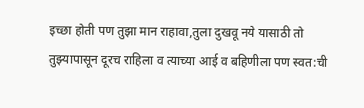इच्छा होती पण तुझा मान राहावा,तुला दुखवू नये यासाठी तो तुझ्यापासून दूरच राहिला व त्याच्या आई व बहिणीला पण स्वत:ची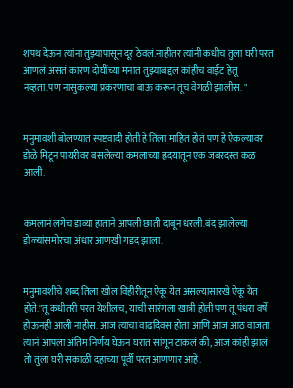शपथ देऊन त्यांना तुझ्यापासून दूर ठेवलं.नाहीतर त्यांनी कधीच तुला घरी परत आणलं असतं कारण दोघींच्या मनात तुझ्याबद्दल कांहीच वाईट हेतू नव्हता.पण नासुकल्या प्रकरणाचा बाऊ करून तूच वेगळी झालीस. "


मनुमावशी बोलण्यात स्पष्टवादी होती हे तिला माहित होतं पण हे ऐकल्यावर डोळे मिटून पायरीवर बसलेल्या कमलाच्या ह्रदयातून एक जबरदस्त कळ आली.


कमलानं लगेच डाव्या हाताने आपली छाती दाबून धरली.बंद झालेल्या डोळ्यांसमोरचा अंधार आणखी गडद झाला.


मनुमावशीचे शब्द तिला खोल विहीरीतून ऐकू येत असल्यासारखे ऐकू येत होते."तू कधीतरी परत येशीलच, याची सारंगला खात्री होती पण तू पंधरा वर्षे होऊनही आली नाहीस. आज त्याचा वाढदिवस होता आणि आज आठ वाजता त्यानं आपला अंतिम निर्णय घेऊन घरात सांगून टाकलं की, आज कांही झालं तो तुला घरी सकाळी दहाच्या पूर्वी परत आणणार आहे.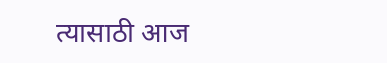त्यासाठी आज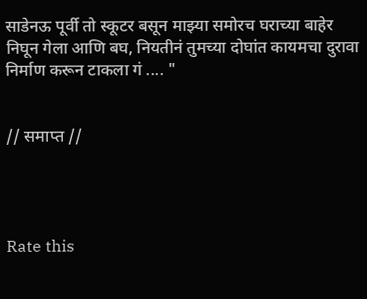साडेनऊ पूर्वी तो स्कूटर बसून माझ्या समोरच घराच्या बाहेर निघून गेला आणि बघ, नियतीनं तुमच्या दोघांत कायमचा दुरावा निर्माण करून टाकला गं .... "


// समाप्त //




Rate this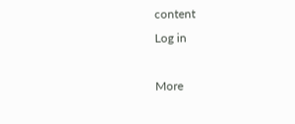content
Log in

More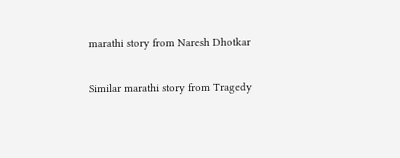marathi story from Naresh Dhotkar

Similar marathi story from Tragedy